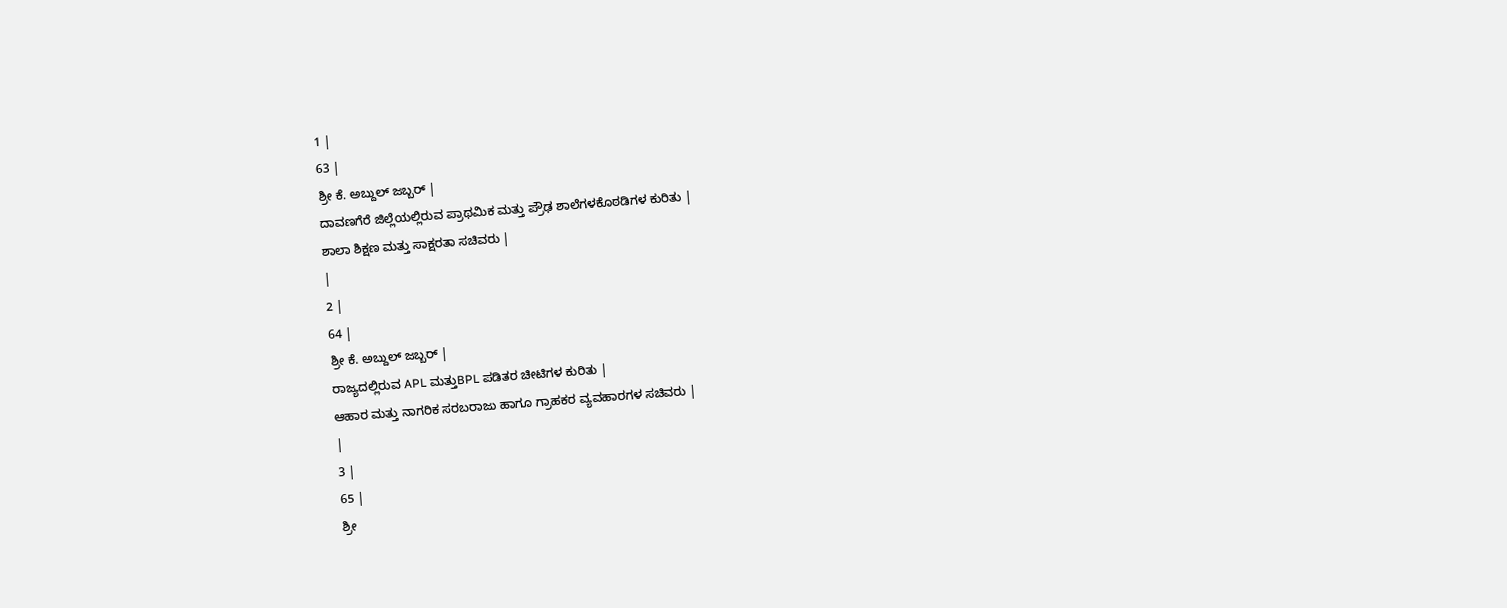1 |
63 |
ಶ್ರೀ ಕೆ. ಅಬ್ದುಲ್ ಜಬ್ಬರ್ |
ದಾವಣಗೆರೆ ಜಿಲ್ಲೆಯಲ್ಲಿರುವ ಪ್ರಾಥಮಿಕ ಮತ್ತು ಪ್ರೌಢ ಶಾಲೆಗಳಕೊಠಡಿಗಳ ಕುರಿತು |
ಶಾಲಾ ಶಿಕ್ಷಣ ಮತ್ತು ಸಾಕ್ಷರತಾ ಸಚಿವರು |
|
2 |
64 |
ಶ್ರೀ ಕೆ. ಅಬ್ದುಲ್ ಜಬ್ಬರ್ |
ರಾಜ್ಯದಲ್ಲಿರುವ APL ಮತ್ತುBPL ಪಡಿತರ ಚೀಟಿಗಳ ಕುರಿತು |
ಆಹಾರ ಮತ್ತು ನಾಗರಿಕ ಸರಬರಾಜು ಹಾಗೂ ಗ್ರಾಹಕರ ವ್ಯವಹಾರಗಳ ಸಚಿವರು |
|
3 |
65 |
ಶ್ರೀ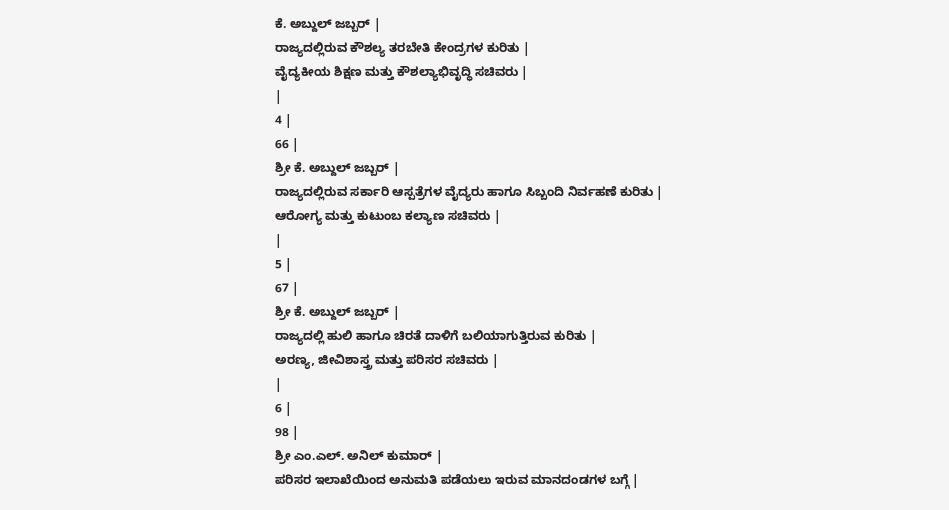ಕೆ. ಅಬ್ದುಲ್ ಜಬ್ಬರ್ |
ರಾಜ್ಯದಲ್ಲಿರುವ ಕೌಶಲ್ಯ ತರಬೇತಿ ಕೇಂದ್ರಗಳ ಕುರಿತು |
ವೈದ್ಯಕೀಯ ಶಿಕ್ಷಣ ಮತ್ತು ಕೌಶಲ್ಯಾಭಿವೃದ್ಧಿ ಸಚಿವರು |
|
4 |
66 |
ಶ್ರೀ ಕೆ. ಅಬ್ದುಲ್ ಜಬ್ಬರ್ |
ರಾಜ್ಯದಲ್ಲಿರುವ ಸರ್ಕಾರಿ ಆಸ್ಪತ್ರೆಗಳ ವೈದ್ಯರು ಹಾಗೂ ಸಿಬ್ಬಂದಿ ನಿರ್ವಹಣೆ ಕುರಿತು |
ಆರೋಗ್ಯ ಮತ್ತು ಕುಟುಂಬ ಕಲ್ಯಾಣ ಸಚಿವರು |
|
5 |
67 |
ಶ್ರೀ ಕೆ. ಅಬ್ದುಲ್ ಜಬ್ಬರ್ |
ರಾಜ್ಯದಲ್ಲಿ ಹುಲಿ ಹಾಗೂ ಚಿರತೆ ದಾಳಿಗೆ ಬಲಿಯಾಗುತ್ತಿರುವ ಕುರಿತು |
ಅರಣ್ಯ, ಜೀವಿಶಾಸ್ತ್ರ ಮತ್ತು ಪರಿಸರ ಸಚಿವರು |
|
6 |
98 |
ಶ್ರೀ ಎಂ.ಎಲ್. ಅನಿಲ್ ಕುಮಾರ್ |
ಪರಿಸರ ಇಲಾಖೆಯಿಂದ ಅನುಮತಿ ಪಡೆಯಲು ಇರುವ ಮಾನದಂಡಗಳ ಬಗ್ಗೆ |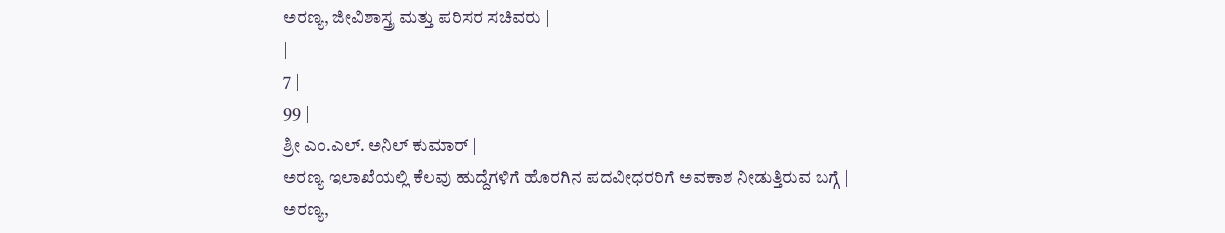ಅರಣ್ಯ, ಜೀವಿಶಾಸ್ತ್ರ ಮತ್ತು ಪರಿಸರ ಸಚಿವರು |
|
7 |
99 |
ಶ್ರೀ ಎಂ.ಎಲ್. ಅನಿಲ್ ಕುಮಾರ್ |
ಅರಣ್ಯ ಇಲಾಖೆಯಲ್ಲಿ ಕೆಲವು ಹುದ್ದೆಗಳಿಗೆ ಹೊರಗಿನ ಪದವೀಧರರಿಗೆ ಅವಕಾಶ ನೀಡುತ್ತಿರುವ ಬಗ್ಗೆ |
ಅರಣ್ಯ,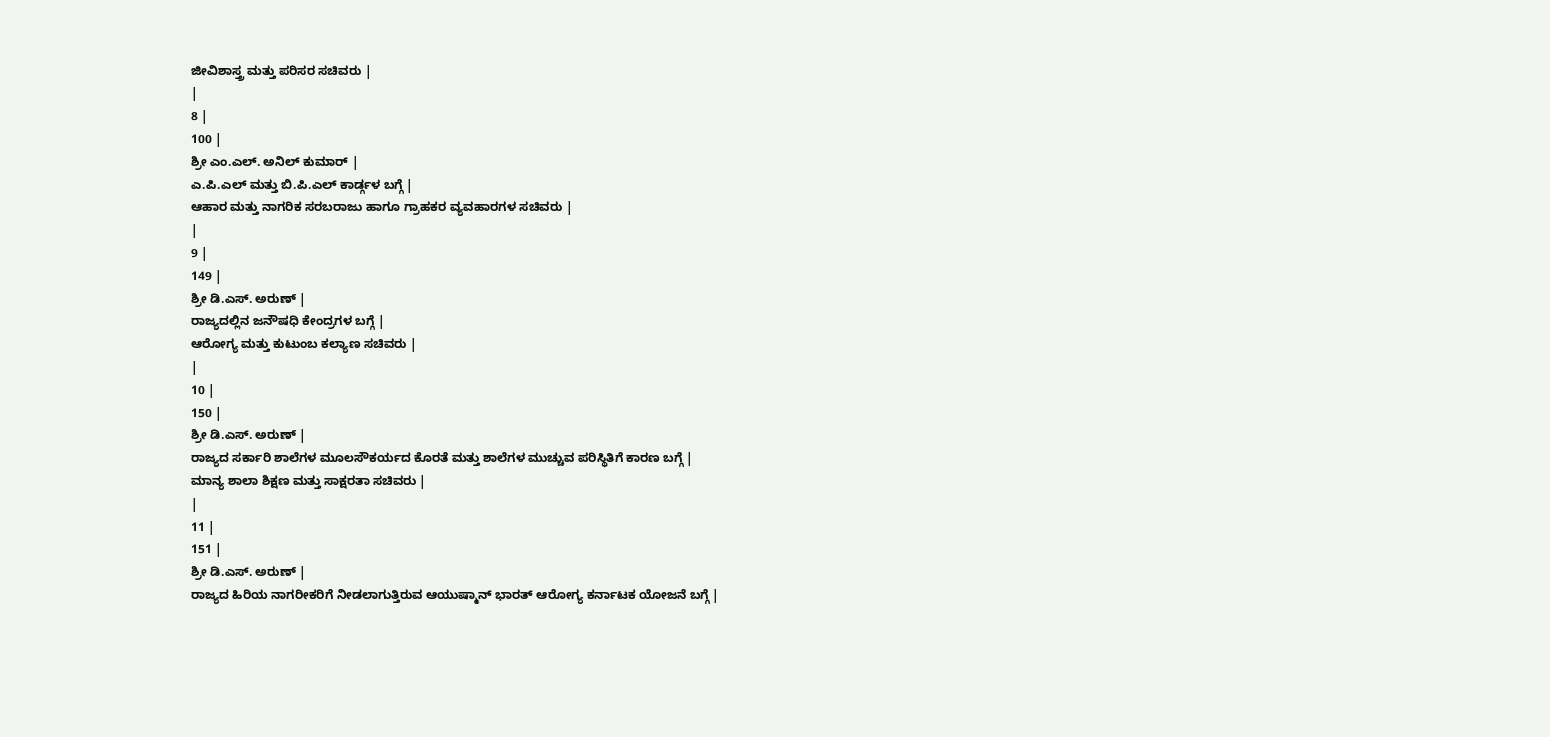ಜೀವಿಶಾಸ್ತ್ರ ಮತ್ತು ಪರಿಸರ ಸಚಿವರು |
|
8 |
100 |
ಶ್ರೀ ಎಂ.ಎಲ್. ಅನಿಲ್ ಕುಮಾರ್ |
ಎ.ಪಿ.ಎಲ್ ಮತ್ತು ಬಿ.ಪಿ.ಎಲ್ ಕಾರ್ಡ್ಗಳ ಬಗ್ಗೆ |
ಆಹಾರ ಮತ್ತು ನಾಗರಿಕ ಸರಬರಾಜು ಹಾಗೂ ಗ್ರಾಹಕರ ವ್ಯವಹಾರಗಳ ಸಚಿವರು |
|
9 |
149 |
ಶ್ರೀ ಡಿ.ಎಸ್. ಅರುಣ್ |
ರಾಜ್ಯದಲ್ಲಿನ ಜನೌಷಧಿ ಕೇಂದ್ರಗಳ ಬಗ್ಗೆ |
ಆರೋಗ್ಯ ಮತ್ತು ಕುಟುಂಬ ಕಲ್ಯಾಣ ಸಚಿವರು |
|
10 |
150 |
ಶ್ರೀ ಡಿ.ಎಸ್. ಅರುಣ್ |
ರಾಜ್ಯದ ಸರ್ಕಾರಿ ಶಾಲೆಗಳ ಮೂಲಸೌಕರ್ಯದ ಕೊರತೆ ಮತ್ತು ಶಾಲೆಗಳ ಮುಚ್ಚುವ ಪರಿಸ್ಥಿತಿಗೆ ಕಾರಣ ಬಗ್ಗೆ |
ಮಾನ್ಯ ಶಾಲಾ ಶಿಕ್ಷಣ ಮತ್ತು ಸಾಕ್ಷರತಾ ಸಚಿವರು |
|
11 |
151 |
ಶ್ರೀ ಡಿ.ಎಸ್. ಅರುಣ್ |
ರಾಜ್ಯದ ಹಿರಿಯ ನಾಗರೀಕರಿಗೆ ನೀಡಲಾಗುತ್ತಿರುವ ಆಯುಷ್ಮಾನ್ ಭಾರತ್ ಆರೋಗ್ಯ ಕರ್ನಾಟಕ ಯೋಜನೆ ಬಗ್ಗೆ |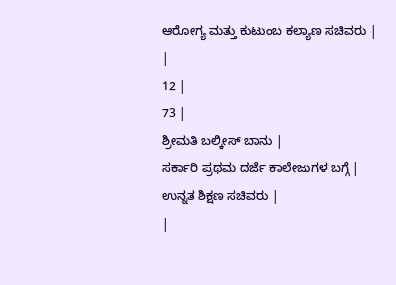ಆರೋಗ್ಯ ಮತ್ತು ಕುಟುಂಬ ಕಲ್ಯಾಣ ಸಚಿವರು |
|
12 |
73 |
ಶ್ರೀಮತಿ ಬಲ್ಕೀಸ್ ಬಾನು |
ಸರ್ಕಾರಿ ಪ್ರಥಮ ದರ್ಜೆ ಕಾಲೇಜುಗಳ ಬಗ್ಗೆ |
ಉನ್ನತ ಶಿಕ್ಷಣ ಸಚಿವರು |
|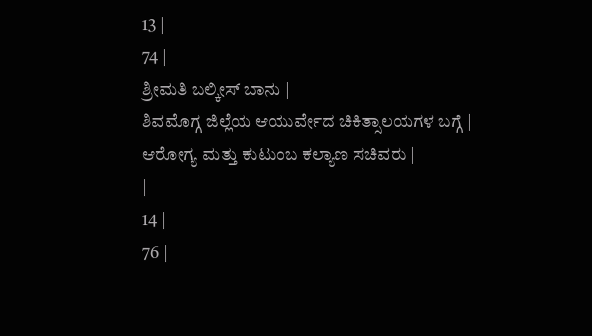13 |
74 |
ಶ್ರೀಮತಿ ಬಲ್ಕೀಸ್ ಬಾನು |
ಶಿವಮೊಗ್ಗ ಜಿಲ್ಲೆಯ ಆಯುರ್ವೇದ ಚಿಕಿತ್ಸಾಲಯಗಳ ಬಗ್ಗೆ |
ಆರೋಗ್ಯ ಮತ್ತು ಕುಟುಂಬ ಕಲ್ಯಾಣ ಸಚಿವರು |
|
14 |
76 |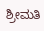ಶ್ರೀಮತಿ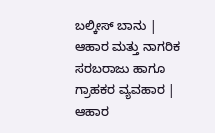ಬಲ್ಕೀಸ್ ಬಾನು |
ಆಹಾರ ಮತ್ತು ನಾಗರಿಕ ಸರಬರಾಜು ಹಾಗೂ ಗ್ರಾಹಕರ ವ್ಯವಹಾರ |
ಆಹಾರ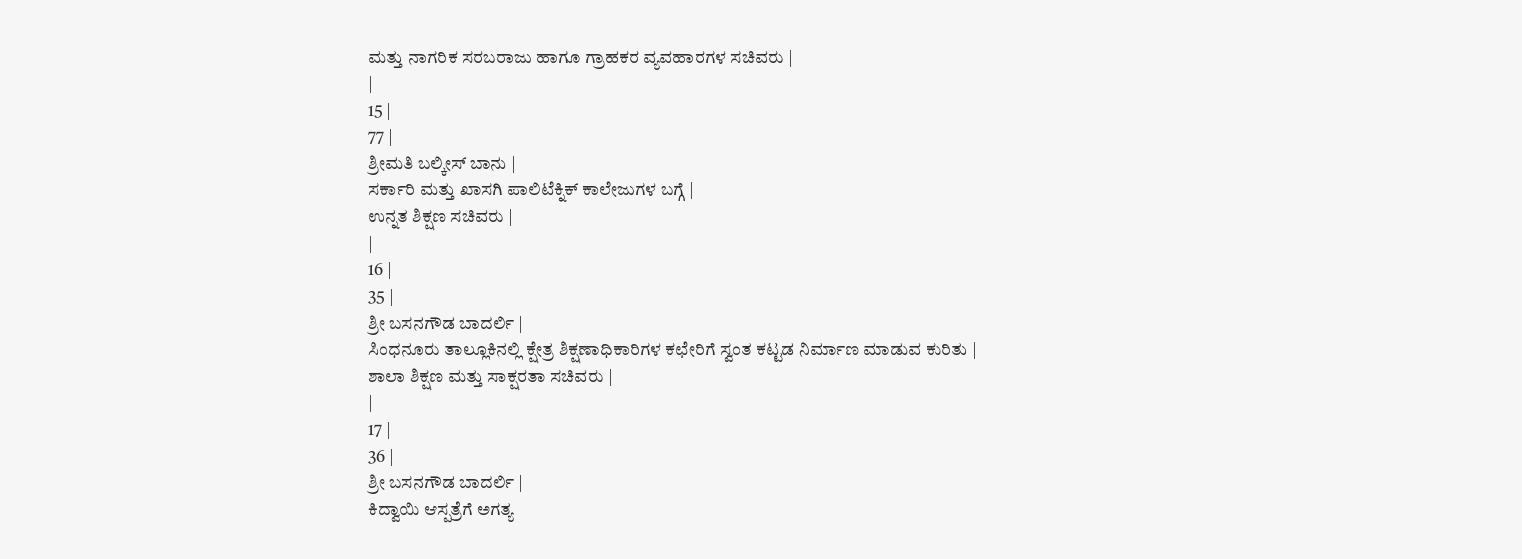ಮತ್ತು ನಾಗರಿಕ ಸರಬರಾಜು ಹಾಗೂ ಗ್ರಾಹಕರ ವ್ಯವಹಾರಗಳ ಸಚಿವರು |
|
15 |
77 |
ಶ್ರೀಮತಿ ಬಲ್ಕೀಸ್ ಬಾನು |
ಸರ್ಕಾರಿ ಮತ್ತು ಖಾಸಗಿ ಪಾಲಿಟೆಕ್ನಿಕ್ ಕಾಲೇಜುಗಳ ಬಗ್ಗೆ |
ಉನ್ನತ ಶಿಕ್ಷಣ ಸಚಿವರು |
|
16 |
35 |
ಶ್ರೀ ಬಸನಗೌಡ ಬಾದರ್ಲಿ |
ಸಿಂಧನೂರು ತಾಲ್ಲೂಕಿನಲ್ಲಿ ಕ್ಷೇತ್ರ ಶಿಕ್ಷಣಾಧಿಕಾರಿಗಳ ಕಛೇರಿಗೆ ಸ್ವಂತ ಕಟ್ಟಡ ನಿರ್ಮಾಣ ಮಾಡುವ ಕುರಿತು |
ಶಾಲಾ ಶಿಕ್ಷಣ ಮತ್ತು ಸಾಕ್ಷರತಾ ಸಚಿವರು |
|
17 |
36 |
ಶ್ರೀ ಬಸನಗೌಡ ಬಾದರ್ಲಿ |
ಕಿದ್ವಾಯಿ ಆಸ್ಪತ್ರೆಗೆ ಅಗತ್ಯ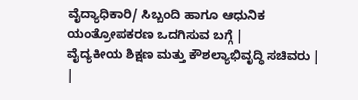ವೈದ್ಯಾಧಿಕಾರಿ/ ಸಿಬ್ಬಂದಿ ಹಾಗೂ ಆಧುನಿಕ ಯಂತ್ರೋಪಕರಣ ಒದಗಿಸುವ ಬಗ್ಗೆ |
ವೈದ್ಯಕೀಯ ಶಿಕ್ಷಣ ಮತ್ತು ಕೌಶಲ್ಯಾಭಿವೃದ್ಧಿ ಸಚಿವರು |
|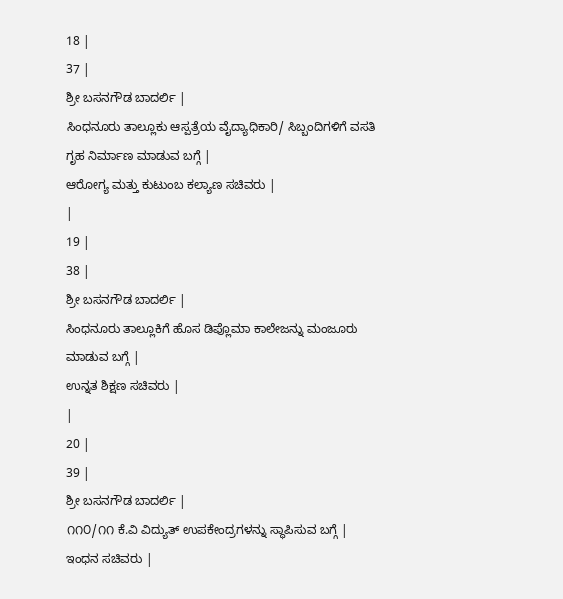18 |
37 |
ಶ್ರೀ ಬಸನಗೌಡ ಬಾದರ್ಲಿ |
ಸಿಂಧನೂರು ತಾಲ್ಲೂಕು ಆಸ್ಪತ್ರೆಯ ವೈದ್ಯಾಧಿಕಾರಿ/ ಸಿಬ್ಬಂದಿಗಳಿಗೆ ವಸತಿ ಗೃಹ ನಿರ್ಮಾಣ ಮಾಡುವ ಬಗ್ಗೆ |
ಆರೋಗ್ಯ ಮತ್ತು ಕುಟುಂಬ ಕಲ್ಯಾಣ ಸಚಿವರು |
|
19 |
38 |
ಶ್ರೀ ಬಸನಗೌಡ ಬಾದರ್ಲಿ |
ಸಿಂಧನೂರು ತಾಲ್ಲೂಕಿಗೆ ಹೊಸ ಡಿಪ್ಲೊಮಾ ಕಾಲೇಜನ್ನು ಮಂಜೂರು ಮಾಡುವ ಬಗ್ಗೆ |
ಉನ್ನತ ಶಿಕ್ಷಣ ಸಚಿವರು |
|
20 |
39 |
ಶ್ರೀ ಬಸನಗೌಡ ಬಾದರ್ಲಿ |
೧೧೦/೧೧ ಕೆ.ವಿ ವಿದ್ಯುತ್ ಉಪಕೇಂದ್ರಗಳನ್ನು ಸ್ಥಾಪಿಸುವ ಬಗ್ಗೆ |
ಇಂಧನ ಸಚಿವರು |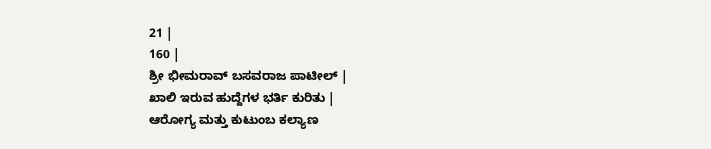21 |
160 |
ಶ್ರೀ ಭೀಮರಾವ್ ಬಸವರಾಜ ಪಾಟೀಲ್ |
ಖಾಲಿ ಇರುವ ಹುದ್ದೆಗಳ ಭರ್ತಿ ಕುರಿತು |
ಆರೋಗ್ಯ ಮತ್ತು ಕುಟುಂಬ ಕಲ್ಯಾಣ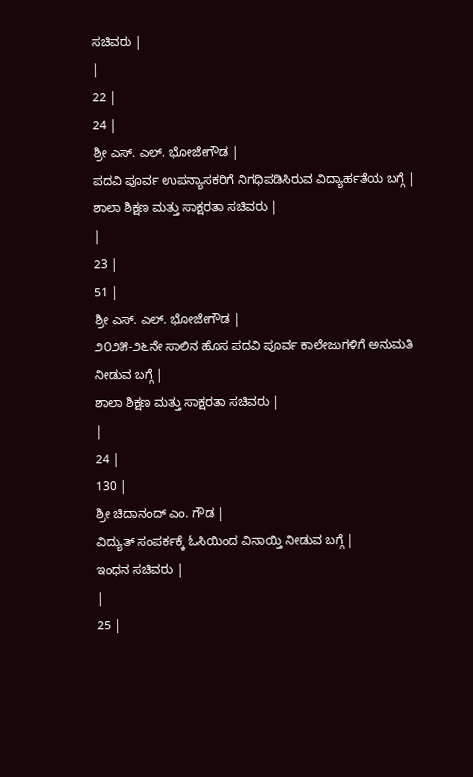ಸಚಿವರು |
|
22 |
24 |
ಶ್ರೀ ಎಸ್. ಎಲ್. ಭೋಜೇಗೌಡ |
ಪದವಿ ಪೂರ್ವ ಉಪನ್ಯಾಸಕರಿಗೆ ನಿಗಧಿಪಡಿಸಿರುವ ವಿದ್ಯಾರ್ಹತೆಯ ಬಗ್ಗೆ |
ಶಾಲಾ ಶಿಕ್ಷಣ ಮತ್ತು ಸಾಕ್ಷರತಾ ಸಚಿವರು |
|
23 |
51 |
ಶ್ರೀ ಎಸ್. ಎಲ್. ಭೋಜೇಗೌಡ |
೨೦೨೫-೨೬ನೇ ಸಾಲಿನ ಹೊಸ ಪದವಿ ಪೂರ್ವ ಕಾಲೇಜುಗಳಿಗೆ ಅನುಮತಿ ನೀಡುವ ಬಗ್ಗೆ |
ಶಾಲಾ ಶಿಕ್ಷಣ ಮತ್ತು ಸಾಕ್ಷರತಾ ಸಚಿವರು |
|
24 |
130 |
ಶ್ರೀ ಚಿದಾನಂದ್ ಎಂ. ಗೌಡ |
ವಿದ್ಯುತ್ ಸಂಪರ್ಕಕ್ಕೆ ಓಸಿಯಿಂದ ವಿನಾಯ್ತಿ ನೀಡುವ ಬಗ್ಗೆ |
ಇಂಧನ ಸಚಿವರು |
|
25 |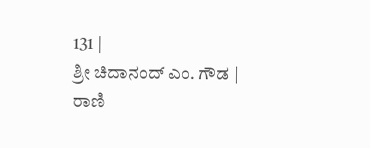131 |
ಶ್ರೀ ಚಿದಾನಂದ್ ಎಂ. ಗೌಡ |
ರಾಣಿ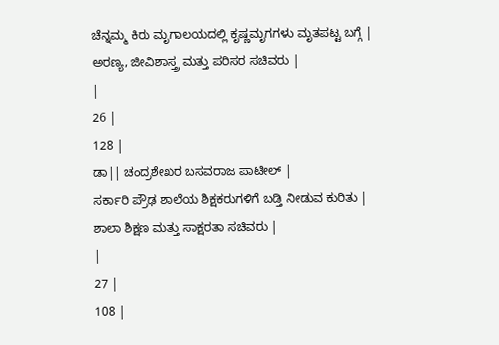ಚೆನ್ನಮ್ಮ ಕಿರು ಮೃಗಾಲಯದಲ್ಲಿ ಕೃಷ್ಣಮೃಗಗಳು ಮೃತಪಟ್ಟ ಬಗ್ಗೆ |
ಅರಣ್ಯ, ಜೀವಿಶಾಸ್ತ್ರ ಮತ್ತು ಪರಿಸರ ಸಚಿವರು |
|
26 |
128 |
ಡಾ|| ಚಂದ್ರಶೇಖರ ಬಸವರಾಜ ಪಾಟೀಲ್ |
ಸರ್ಕಾರಿ ಪ್ರೌಢ ಶಾಲೆಯ ಶಿಕ್ಷಕರುಗಳಿಗೆ ಬಡ್ತಿ ನೀಡುವ ಕುರಿತು |
ಶಾಲಾ ಶಿಕ್ಷಣ ಮತ್ತು ಸಾಕ್ಷರತಾ ಸಚಿವರು |
|
27 |
108 |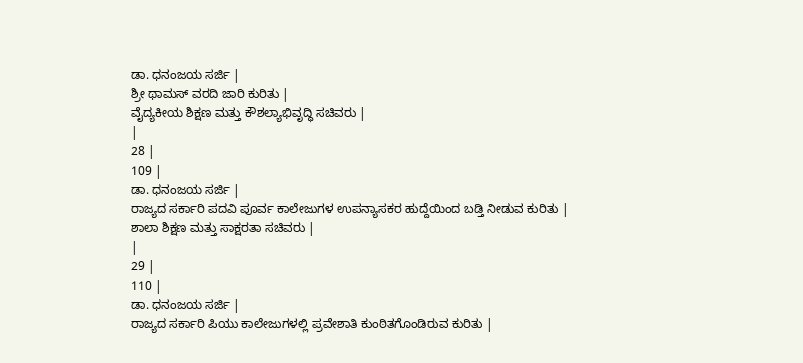ಡಾ. ಧನಂಜಯ ಸರ್ಜಿ |
ಶ್ರೀ ಥಾಮಸ್ ವರದಿ ಜಾರಿ ಕುರಿತು |
ವೈದ್ಯಕೀಯ ಶಿಕ್ಷಣ ಮತ್ತು ಕೌಶಲ್ಯಾಭಿವೃದ್ಧಿ ಸಚಿವರು |
|
28 |
109 |
ಡಾ. ಧನಂಜಯ ಸರ್ಜಿ |
ರಾಜ್ಯದ ಸರ್ಕಾರಿ ಪದವಿ ಪೂರ್ವ ಕಾಲೇಜುಗಳ ಉಪನ್ಯಾಸಕರ ಹುದ್ದೆಯಿಂದ ಬಡ್ತಿ ನೀಡುವ ಕುರಿತು |
ಶಾಲಾ ಶಿಕ್ಷಣ ಮತ್ತು ಸಾಕ್ಷರತಾ ಸಚಿವರು |
|
29 |
110 |
ಡಾ. ಧನಂಜಯ ಸರ್ಜಿ |
ರಾಜ್ಯದ ಸರ್ಕಾರಿ ಪಿಯು ಕಾಲೇಜುಗಳಲ್ಲಿ ಪ್ರವೇಶಾತಿ ಕುಂಠಿತಗೊಂಡಿರುವ ಕುರಿತು |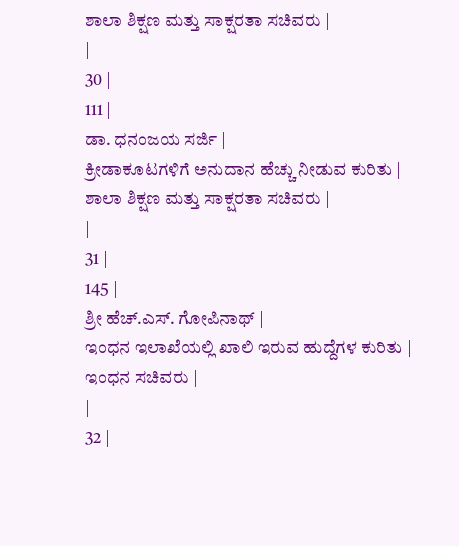ಶಾಲಾ ಶಿಕ್ಷಣ ಮತ್ತು ಸಾಕ್ಷರತಾ ಸಚಿವರು |
|
30 |
111 |
ಡಾ. ಧನಂಜಯ ಸರ್ಜಿ |
ಕ್ರೀಡಾಕೂಟಗಳಿಗೆ ಅನುದಾನ ಹೆಚ್ಚು ನೀಡುವ ಕುರಿತು |
ಶಾಲಾ ಶಿಕ್ಷಣ ಮತ್ತು ಸಾಕ್ಷರತಾ ಸಚಿವರು |
|
31 |
145 |
ಶ್ರೀ ಹೆಚ್.ಎಸ್. ಗೋಪಿನಾಥ್ |
ಇಂಧನ ಇಲಾಖೆಯಲ್ಲಿ ಖಾಲಿ ಇರುವ ಹುದ್ದೆಗಳ ಕುರಿತು |
ಇಂಧನ ಸಚಿವರು |
|
32 |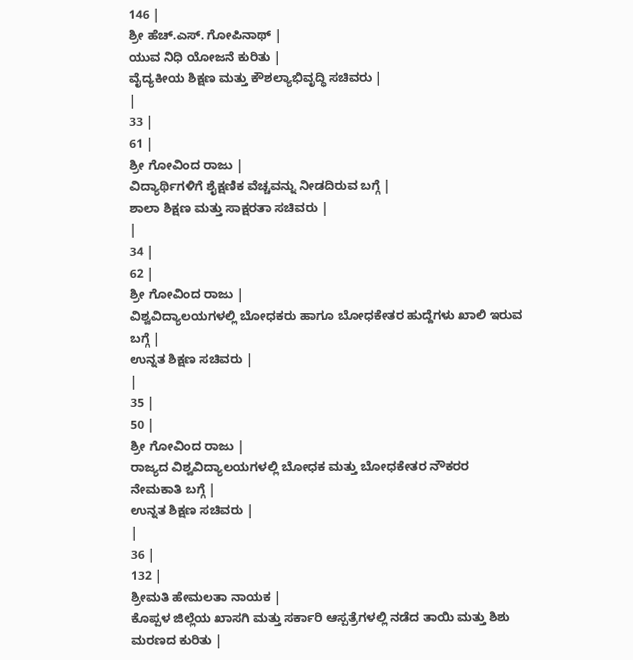146 |
ಶ್ರೀ ಹೆಚ್.ಎಸ್. ಗೋಪಿನಾಥ್ |
ಯುವ ನಿಧಿ ಯೋಜನೆ ಕುರಿತು |
ವೈದ್ಯಕೀಯ ಶಿಕ್ಷಣ ಮತ್ತು ಕೌಶಲ್ಯಾಭಿವೃದ್ಧಿ ಸಚಿವರು |
|
33 |
61 |
ಶ್ರೀ ಗೋವಿಂದ ರಾಜು |
ವಿದ್ಯಾರ್ಥಿಗಳಿಗೆ ಶೈಕ್ಷಣಿಕ ವೆಚ್ಚವನ್ನು ನೀಡದಿರುವ ಬಗ್ಗೆ |
ಶಾಲಾ ಶಿಕ್ಷಣ ಮತ್ತು ಸಾಕ್ಷರತಾ ಸಚಿವರು |
|
34 |
62 |
ಶ್ರೀ ಗೋವಿಂದ ರಾಜು |
ವಿಶ್ವವಿದ್ಯಾಲಯಗಳಲ್ಲಿ ಬೋಧಕರು ಹಾಗೂ ಬೋಧಕೇತರ ಹುದ್ದೆಗಳು ಖಾಲಿ ಇರುವ ಬಗ್ಗೆ |
ಉನ್ನತ ಶಿಕ್ಷಣ ಸಚಿವರು |
|
35 |
50 |
ಶ್ರೀ ಗೋವಿಂದ ರಾಜು |
ರಾಜ್ಯದ ವಿಶ್ವವಿದ್ಯಾಲಯಗಳಲ್ಲಿ ಬೋಧಕ ಮತ್ತು ಬೋಧಕೇತರ ನೌಕರರ ನೇಮಕಾತಿ ಬಗ್ಗೆ |
ಉನ್ನತ ಶಿಕ್ಷಣ ಸಚಿವರು |
|
36 |
132 |
ಶ್ರೀಮತಿ ಹೇಮಲತಾ ನಾಯಕ |
ಕೊಪ್ಪಳ ಜಿಲ್ಲೆಯ ಖಾಸಗಿ ಮತ್ತು ಸರ್ಕಾರಿ ಆಸ್ಪತ್ರೆಗಳಲ್ಲಿ ನಡೆದ ತಾಯಿ ಮತ್ತು ಶಿಶು ಮರಣದ ಕುರಿತು |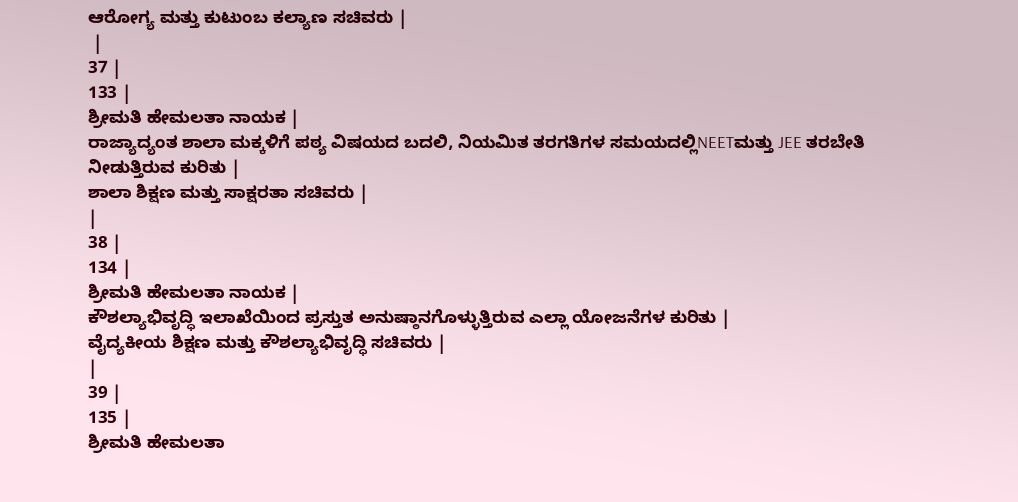ಆರೋಗ್ಯ ಮತ್ತು ಕುಟುಂಬ ಕಲ್ಯಾಣ ಸಚಿವರು |
 |
37 |
133 |
ಶ್ರೀಮತಿ ಹೇಮಲತಾ ನಾಯಕ |
ರಾಜ್ಯಾದ್ಯಂತ ಶಾಲಾ ಮಕ್ಕಳಿಗೆ ಪಠ್ಯ ವಿಷಯದ ಬದಲಿ, ನಿಯಮಿತ ತರಗತಿಗಳ ಸಮಯದಲ್ಲಿNEETಮತ್ತು JEE ತರಬೇತಿ ನೀಡುತ್ತಿರುವ ಕುರಿತು |
ಶಾಲಾ ಶಿಕ್ಷಣ ಮತ್ತು ಸಾಕ್ಷರತಾ ಸಚಿವರು |
|
38 |
134 |
ಶ್ರೀಮತಿ ಹೇಮಲತಾ ನಾಯಕ |
ಕೌಶಲ್ಯಾಭಿವೃದ್ಧಿ ಇಲಾಖೆಯಿಂದ ಪ್ರಸ್ತುತ ಅನುಷ್ಠಾನಗೊಳ್ಳುತ್ತಿರುವ ಎಲ್ಲಾ ಯೋಜನೆಗಳ ಕುರಿತು |
ವೈದ್ಯಕೀಯ ಶಿಕ್ಷಣ ಮತ್ತು ಕೌಶಲ್ಯಾಭಿವೃದ್ಧಿ ಸಚಿವರು |
|
39 |
135 |
ಶ್ರೀಮತಿ ಹೇಮಲತಾ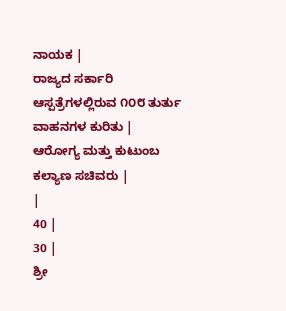ನಾಯಕ |
ರಾಜ್ಯದ ಸರ್ಕಾರಿ ಆಸ್ಪತ್ರೆಗಳಲ್ಲಿರುವ ೧೦೮ ತುರ್ತು ವಾಹನಗಳ ಕುರಿತು |
ಆರೋಗ್ಯ ಮತ್ತು ಕುಟುಂಬ ಕಲ್ಯಾಣ ಸಚಿವರು |
|
40 |
30 |
ಶ್ರೀ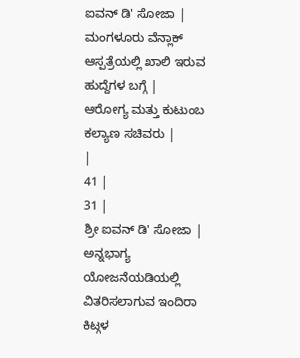ಐವನ್ ಡಿ' ಸೋಜಾ |
ಮಂಗಳೂರು ವೆನ್ಲಾಕ್ ಆಸ್ಪತ್ರೆಯಲ್ಲಿ ಖಾಲಿ ಇರುವ ಹುದ್ದೆಗಳ ಬಗ್ಗೆ |
ಆರೋಗ್ಯ ಮತ್ತು ಕುಟುಂಬ ಕಲ್ಯಾಣ ಸಚಿವರು |
|
41 |
31 |
ಶ್ರೀ ಐವನ್ ಡಿ' ಸೋಜಾ |
ಅನ್ನಭಾಗ್ಯ ಯೋಜನೆಯಡಿಯಲ್ಲಿ ವಿತರಿಸಲಾಗುವ ಇಂದಿರಾ ಕಿಟ್ಗಳ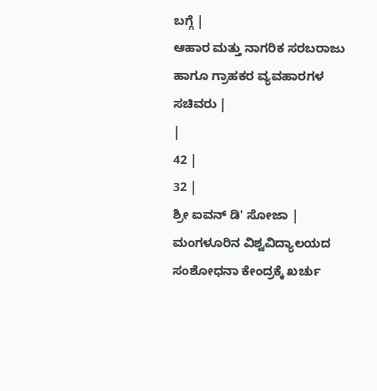ಬಗ್ಗೆ |
ಆಹಾರ ಮತ್ತು ನಾಗರಿಕ ಸರಬರಾಜು ಹಾಗೂ ಗ್ರಾಹಕರ ವ್ಯವಹಾರಗಳ ಸಚಿವರು |
|
42 |
32 |
ಶ್ರೀ ಐವನ್ ಡಿ' ಸೋಜಾ |
ಮಂಗಳೂರಿನ ವಿಶ್ವವಿದ್ಯಾಲಯದ ಸಂಶೋಧನಾ ಕೇಂದ್ರಕ್ಕೆ ಖರ್ಚು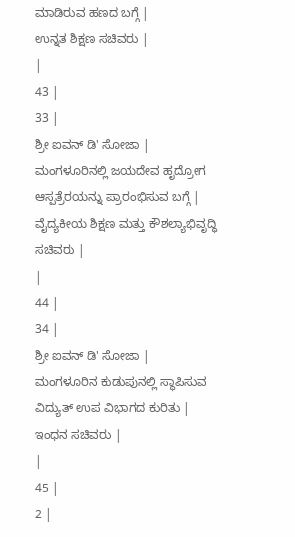ಮಾಡಿರುವ ಹಣದ ಬಗ್ಗೆ |
ಉನ್ನತ ಶಿಕ್ಷಣ ಸಚಿವರು |
|
43 |
33 |
ಶ್ರೀ ಐವನ್ ಡಿ' ಸೋಜಾ |
ಮಂಗಳೂರಿನಲ್ಲಿ ಜಯದೇವ ಹೃದ್ರೋಗ ಆಸ್ಪತ್ರೆರಯನ್ನು ಪ್ರಾರಂಭಿಸುವ ಬಗ್ಗೆ |
ವೈದ್ಯಕೀಯ ಶಿಕ್ಷಣ ಮತ್ತು ಕೌಶಲ್ಯಾಭಿವೃದ್ಧಿ ಸಚಿವರು |
|
44 |
34 |
ಶ್ರೀ ಐವನ್ ಡಿ' ಸೋಜಾ |
ಮಂಗಳೂರಿನ ಕುಡುಪುನಲ್ಲಿ ಸ್ಥಾಪಿಸುವ ವಿದ್ಯುತ್ ಉಪ ವಿಭಾಗದ ಕುರಿತು |
ಇಂಧನ ಸಚಿವರು |
|
45 |
2 |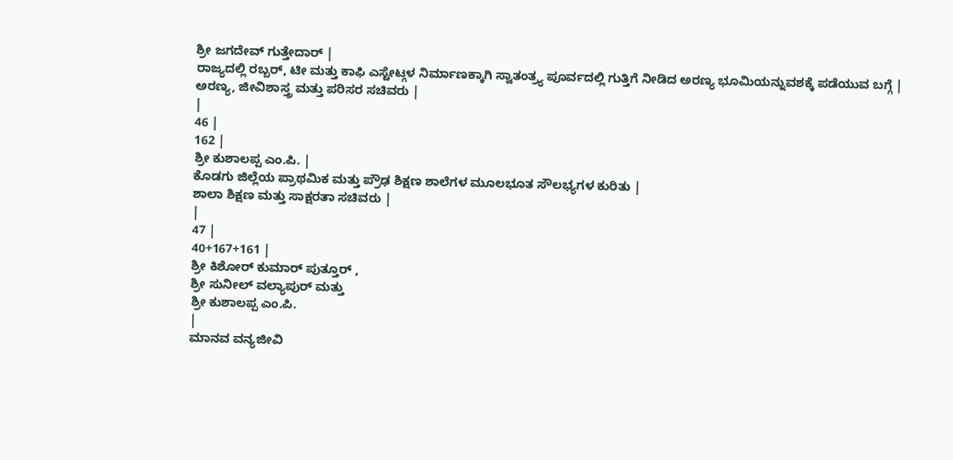ಶ್ರೀ ಜಗದೇವ್ ಗುತ್ತೇದಾರ್ |
ರಾಜ್ಯದಲ್ಲಿ ರಬ್ಬರ್, ಟೀ ಮತ್ತು ಕಾಫಿ ಎಸ್ಟೇಟ್ಗಳ ನಿರ್ಮಾಣಕ್ಕಾಗಿ ಸ್ವಾತಂತ್ರ್ಯ ಪೂರ್ವದಲ್ಲಿ ಗುತ್ತಿಗೆ ನೀಡಿದ ಅರಣ್ಯ ಭೂಮಿಯನ್ನುವಶಕ್ಕೆ ಪಡೆಯುವ ಬಗ್ಗೆ |
ಅರಣ್ಯ, ಜೀವಿಶಾಸ್ತ್ರ ಮತ್ತು ಪರಿಸರ ಸಚಿವರು |
|
46 |
162 |
ಶ್ರೀ ಕುಶಾಲಪ್ಪ ಎಂ.ಪಿ. |
ಕೊಡಗು ಜಿಲ್ಲೆಯ ಪ್ರಾಥಮಿಕ ಮತ್ತು ಪ್ರೌಢ ಶಿಕ್ಷಣ ಶಾಲೆಗಳ ಮೂಲಭೂತ ಸೌಲಭ್ಯಗಳ ಕುರಿತು |
ಶಾಲಾ ಶಿಕ್ಷಣ ಮತ್ತು ಸಾಕ್ಷರತಾ ಸಚಿವರು |
|
47 |
40+167+161 |
ಶ್ರೀ ಕಿಶೋರ್ ಕುಮಾರ್ ಪುತ್ತೂರ್ ,
ಶ್ರೀ ಸುನೀಲ್ ವಲ್ಯಾಪುರ್ ಮತ್ತು
ಶ್ರೀ ಕುಶಾಲಪ್ಪ ಎಂ.ಪಿ.
|
ಮಾನವ ವನ್ಯಜೀವಿ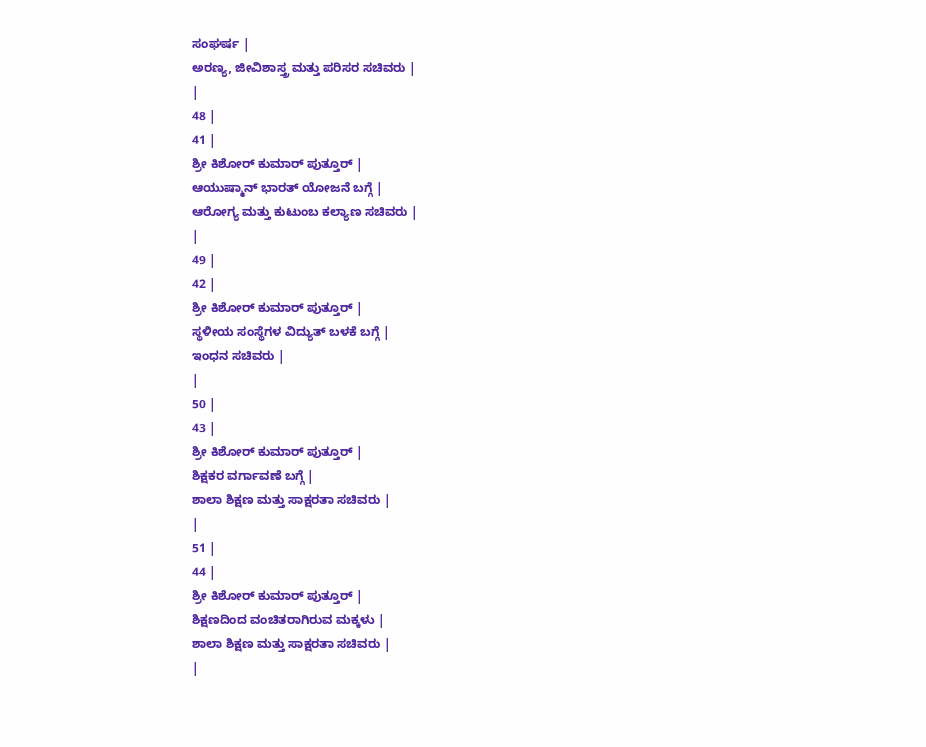ಸಂಘರ್ಷ |
ಅರಣ್ಯ, ಜೀವಿಶಾಸ್ತ್ರ ಮತ್ತು ಪರಿಸರ ಸಚಿವರು |
|
48 |
41 |
ಶ್ರೀ ಕಿಶೋರ್ ಕುಮಾರ್ ಪುತ್ತೂರ್ |
ಆಯುಷ್ಮಾನ್ ಭಾರತ್ ಯೋಜನೆ ಬಗ್ಗೆ |
ಆರೋಗ್ಯ ಮತ್ತು ಕುಟುಂಬ ಕಲ್ಯಾಣ ಸಚಿವರು |
|
49 |
42 |
ಶ್ರೀ ಕಿಶೋರ್ ಕುಮಾರ್ ಪುತ್ತೂರ್ |
ಸ್ಥಳೀಯ ಸಂಸ್ಥೆಗಳ ವಿದ್ಯುತ್ ಬಳಕೆ ಬಗ್ಗೆ |
ಇಂಧನ ಸಚಿವರು |
|
50 |
43 |
ಶ್ರೀ ಕಿಶೋರ್ ಕುಮಾರ್ ಪುತ್ತೂರ್ |
ಶಿಕ್ಷಕರ ವರ್ಗಾವಣೆ ಬಗ್ಗೆ |
ಶಾಲಾ ಶಿಕ್ಷಣ ಮತ್ತು ಸಾಕ್ಷರತಾ ಸಚಿವರು |
|
51 |
44 |
ಶ್ರೀ ಕಿಶೋರ್ ಕುಮಾರ್ ಪುತ್ತೂರ್ |
ಶಿಕ್ಷಣದಿಂದ ವಂಚಿತರಾಗಿರುವ ಮಕ್ಕಳು |
ಶಾಲಾ ಶಿಕ್ಷಣ ಮತ್ತು ಸಾಕ್ಷರತಾ ಸಚಿವರು |
|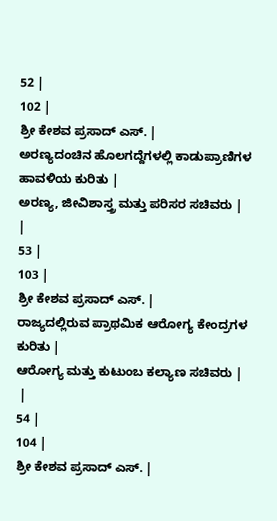52 |
102 |
ಶ್ರೀ ಕೇಶವ ಪ್ರಸಾದ್ ಎಸ್. |
ಅರಣ್ಯದಂಚಿನ ಹೊಲಗದ್ದೆಗಳಲ್ಲಿ ಕಾಡುಪ್ರಾಣಿಗಳ ಹಾವಳಿಯ ಕುರಿತು |
ಅರಣ್ಯ, ಜೀವಿಶಾಸ್ತ್ರ ಮತ್ತು ಪರಿಸರ ಸಚಿವರು |
|
53 |
103 |
ಶ್ರೀ ಕೇಶವ ಪ್ರಸಾದ್ ಎಸ್. |
ರಾಜ್ಯದಲ್ಲಿರುವ ಪ್ರಾಥಮಿಕ ಆರೋಗ್ಯ ಕೇಂದ್ರಗಳ ಕುರಿತು |
ಆರೋಗ್ಯ ಮತ್ತು ಕುಟುಂಬ ಕಲ್ಯಾಣ ಸಚಿವರು |
 |
54 |
104 |
ಶ್ರೀ ಕೇಶವ ಪ್ರಸಾದ್ ಎಸ್. |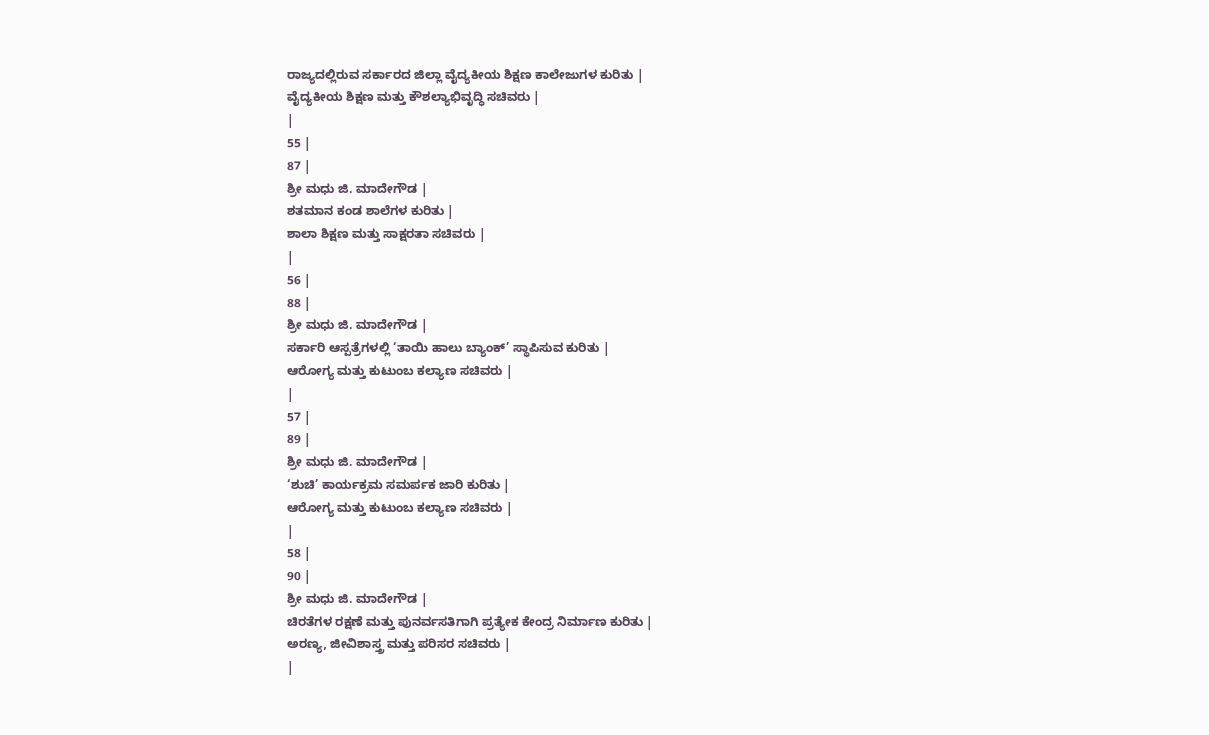ರಾಜ್ಯದಲ್ಲಿರುವ ಸರ್ಕಾರದ ಜಿಲ್ಲಾ ವೈದ್ಯಕೀಯ ಶಿಕ್ಷಣ ಕಾಲೇಜುಗಳ ಕುರಿತು |
ವೈದ್ಯಕೀಯ ಶಿಕ್ಷಣ ಮತ್ತು ಕೌಶಲ್ಯಾಭಿವೃದ್ಧಿ ಸಚಿವರು |
|
55 |
87 |
ಶ್ರೀ ಮಧು ಜಿ. ಮಾದೇಗೌಡ |
ಶತಮಾನ ಕಂಡ ಶಾಲೆಗಳ ಕುರಿತು |
ಶಾಲಾ ಶಿಕ್ಷಣ ಮತ್ತು ಸಾಕ್ಷರತಾ ಸಚಿವರು |
|
56 |
88 |
ಶ್ರೀ ಮಧು ಜಿ. ಮಾದೇಗೌಡ |
ಸರ್ಕಾರಿ ಆಸ್ಪತ್ರೆಗಳಲ್ಲಿ ‘ತಾಯಿ ಹಾಲು ಬ್ಯಾಂಕ್’ ಸ್ಥಾಪಿಸುವ ಕುರಿತು |
ಆರೋಗ್ಯ ಮತ್ತು ಕುಟುಂಬ ಕಲ್ಯಾಣ ಸಚಿವರು |
|
57 |
89 |
ಶ್ರೀ ಮಧು ಜಿ. ಮಾದೇಗೌಡ |
‘ಶುಚಿ’ ಕಾರ್ಯಕ್ರಮ ಸಮರ್ಪಕ ಜಾರಿ ಕುರಿತು |
ಆರೋಗ್ಯ ಮತ್ತು ಕುಟುಂಬ ಕಲ್ಯಾಣ ಸಚಿವರು |
|
58 |
90 |
ಶ್ರೀ ಮಧು ಜಿ. ಮಾದೇಗೌಡ |
ಚಿರತೆಗಳ ರಕ್ಷಣೆ ಮತ್ತು ಪುನರ್ವಸತಿಗಾಗಿ ಪ್ರತ್ಯೇಕ ಕೇಂದ್ರ ನಿರ್ಮಾಣ ಕುರಿತು |
ಅರಣ್ಯ, ಜೀವಿಶಾಸ್ತ್ರ ಮತ್ತು ಪರಿಸರ ಸಚಿವರು |
|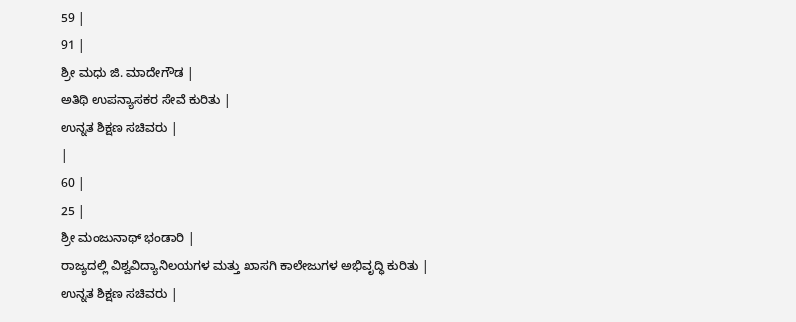59 |
91 |
ಶ್ರೀ ಮಧು ಜಿ. ಮಾದೇಗೌಡ |
ಅತಿಥಿ ಉಪನ್ಯಾಸಕರ ಸೇವೆ ಕುರಿತು |
ಉನ್ನತ ಶಿಕ್ಷಣ ಸಚಿವರು |
|
60 |
25 |
ಶ್ರೀ ಮಂಜುನಾಥ್ ಭಂಡಾರಿ |
ರಾಜ್ಯದಲ್ಲಿ ವಿಶ್ವವಿದ್ಯಾನಿಲಯಗಳ ಮತ್ತು ಖಾಸಗಿ ಕಾಲೇಜುಗಳ ಅಭಿವೃದ್ಧಿ ಕುರಿತು |
ಉನ್ನತ ಶಿಕ್ಷಣ ಸಚಿವರು |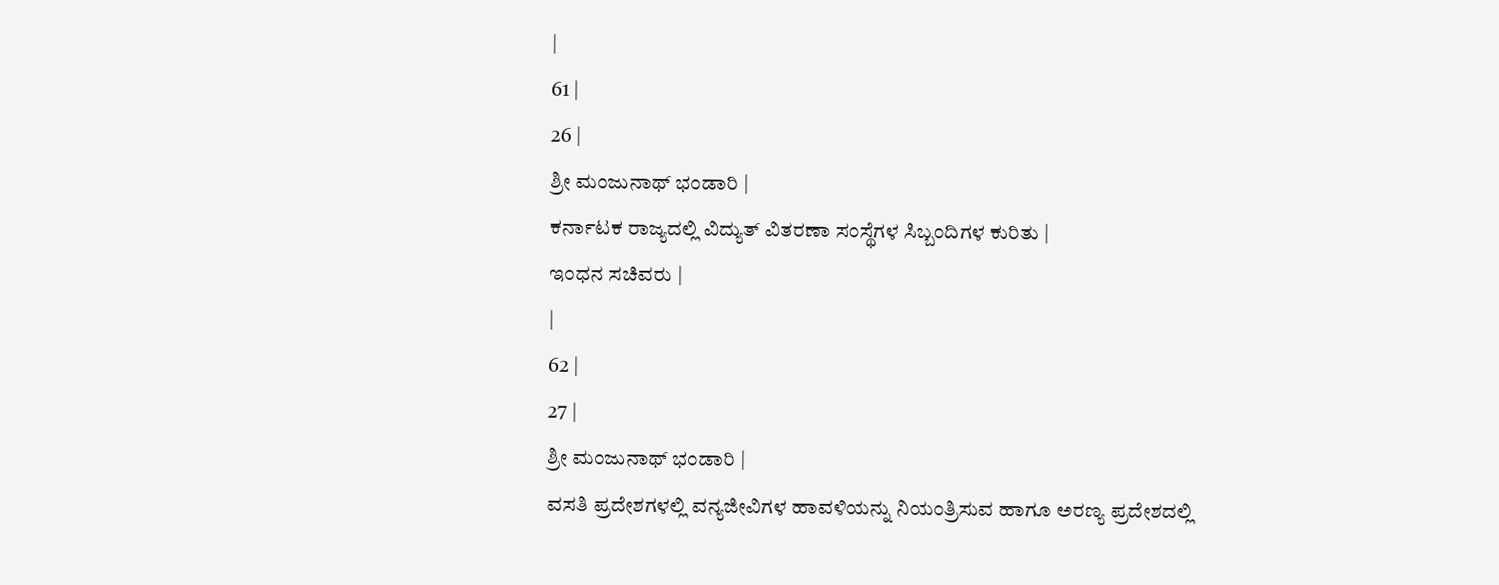|
61 |
26 |
ಶ್ರೀ ಮಂಜುನಾಥ್ ಭಂಡಾರಿ |
ಕರ್ನಾಟಕ ರಾಜ್ಯದಲ್ಲಿ ವಿದ್ಯುತ್ ವಿತರಣಾ ಸಂಸ್ಥೆಗಳ ಸಿಬ್ಬಂದಿಗಳ ಕುರಿತು |
ಇಂಧನ ಸಚಿವರು |
|
62 |
27 |
ಶ್ರೀ ಮಂಜುನಾಥ್ ಭಂಡಾರಿ |
ವಸತಿ ಪ್ರದೇಶಗಳಲ್ಲಿ ವನ್ಯಜೀವಿಗಳ ಹಾವಳಿಯನ್ನು ನಿಯಂತ್ರಿಸುವ ಹಾಗೂ ಅರಣ್ಯ ಪ್ರದೇಶದಲ್ಲಿ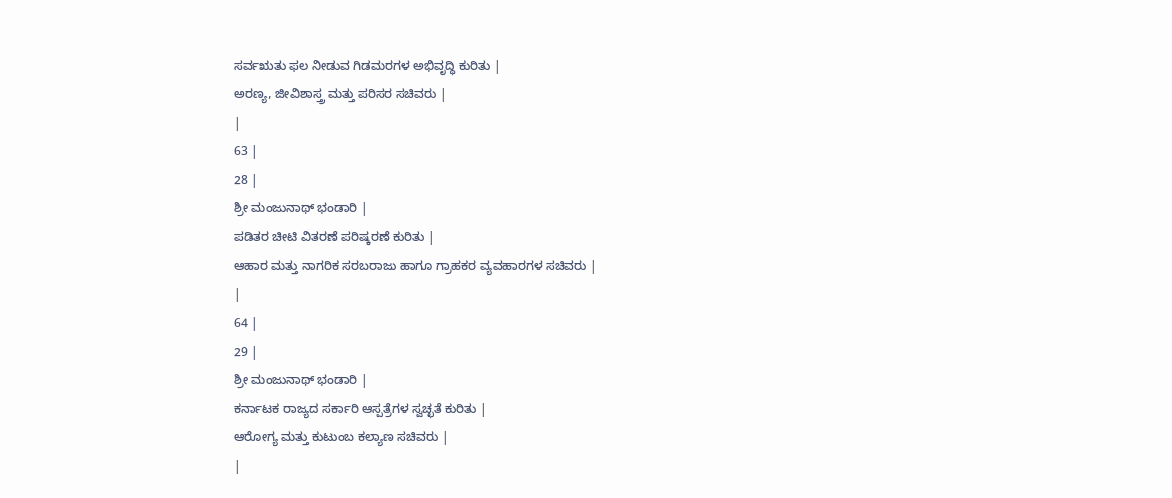ಸರ್ವಋತು ಫಲ ನೀಡುವ ಗಿಡಮರಗಳ ಅಭಿವೃದ್ಧಿ ಕುರಿತು |
ಅರಣ್ಯ, ಜೀವಿಶಾಸ್ತ್ರ ಮತ್ತು ಪರಿಸರ ಸಚಿವರು |
|
63 |
28 |
ಶ್ರೀ ಮಂಜುನಾಥ್ ಭಂಡಾರಿ |
ಪಡಿತರ ಚೀಟಿ ವಿತರಣೆ ಪರಿಷ್ಕರಣೆ ಕುರಿತು |
ಆಹಾರ ಮತ್ತು ನಾಗರಿಕ ಸರಬರಾಜು ಹಾಗೂ ಗ್ರಾಹಕರ ವ್ಯವಹಾರಗಳ ಸಚಿವರು |
|
64 |
29 |
ಶ್ರೀ ಮಂಜುನಾಥ್ ಭಂಡಾರಿ |
ಕರ್ನಾಟಕ ರಾಜ್ಯದ ಸರ್ಕಾರಿ ಆಸ್ಪತ್ರೆಗಳ ಸ್ವಚ್ಛತೆ ಕುರಿತು |
ಆರೋಗ್ಯ ಮತ್ತು ಕುಟುಂಬ ಕಲ್ಯಾಣ ಸಚಿವರು |
|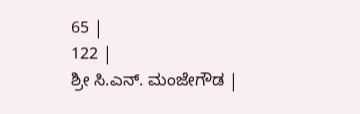65 |
122 |
ಶ್ರೀ ಸಿ.ಎನ್. ಮಂಜೇಗೌಡ |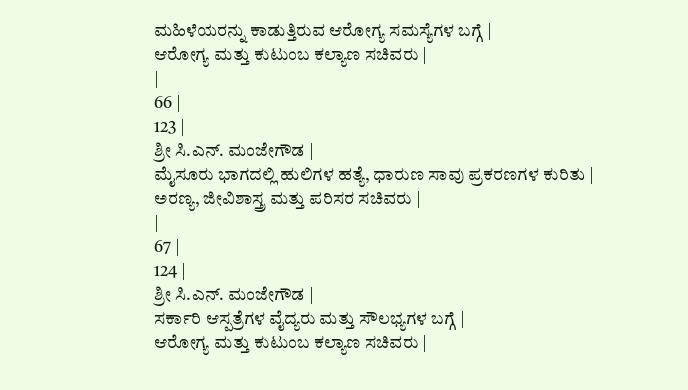ಮಹಿಳೆಯರನ್ನು ಕಾಡುತ್ತಿರುವ ಆರೋಗ್ಯ ಸಮಸ್ಯೆಗಳ ಬಗ್ಗೆ |
ಆರೋಗ್ಯ ಮತ್ತು ಕುಟುಂಬ ಕಲ್ಯಾಣ ಸಚಿವರು |
|
66 |
123 |
ಶ್ರೀ ಸಿ.ಎನ್. ಮಂಜೇಗೌಡ |
ಮೈಸೂರು ಭಾಗದಲ್ಲಿ ಹುಲಿಗಳ ಹತ್ಯೆ, ಧಾರುಣ ಸಾವು ಪ್ರಕರಣಗಳ ಕುರಿತು |
ಅರಣ್ಯ, ಜೀವಿಶಾಸ್ತ್ರ ಮತ್ತು ಪರಿಸರ ಸಚಿವರು |
|
67 |
124 |
ಶ್ರೀ ಸಿ.ಎನ್. ಮಂಜೇಗೌಡ |
ಸರ್ಕಾರಿ ಆಸ್ಪತ್ರೆಗಳ ವೈದ್ಯರು ಮತ್ತು ಸೌಲಭ್ಯಗಳ ಬಗ್ಗೆ |
ಆರೋಗ್ಯ ಮತ್ತು ಕುಟುಂಬ ಕಲ್ಯಾಣ ಸಚಿವರು |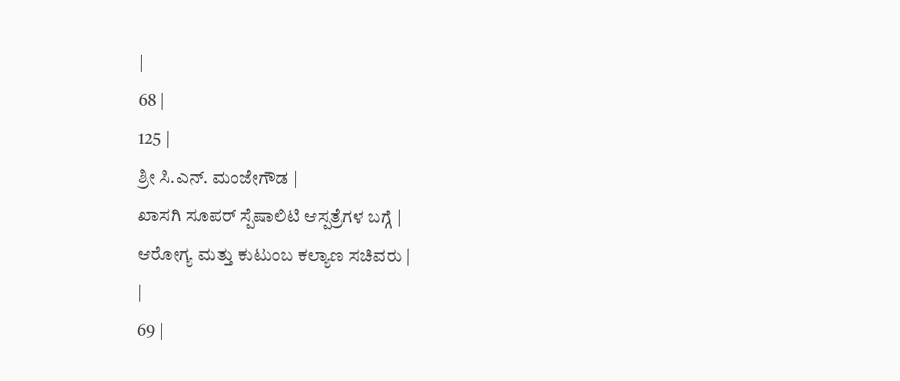|
68 |
125 |
ಶ್ರೀ ಸಿ.ಎನ್. ಮಂಜೇಗೌಡ |
ಖಾಸಗಿ ಸೂಪರ್ ಸ್ಪೆಷಾಲಿಟಿ ಆಸ್ಪತ್ರೆಗಳ ಬಗ್ಗೆ |
ಆರೋಗ್ಯ ಮತ್ತು ಕುಟುಂಬ ಕಲ್ಯಾಣ ಸಚಿವರು |
|
69 |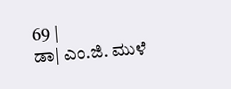69 |
ಡಾ| ಎಂ.ಜಿ. ಮುಳೆ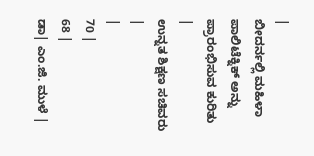|
ಬೀದರ್ನಲ್ಲಿ ಮಹಿಳಾ ಪಾಲಿಟೆಕ್ನಿಕ್ ಅನ್ನು ಪ್ರಾರಂಭಿಸುವ ಕುರಿತು |
ಉನ್ನತ ಶಿಕ್ಷಣ ಸಚಿವರು |
|
70 |
68 |
ಡಾ| ಎಂ.ಜಿ. ಮುಳೆ |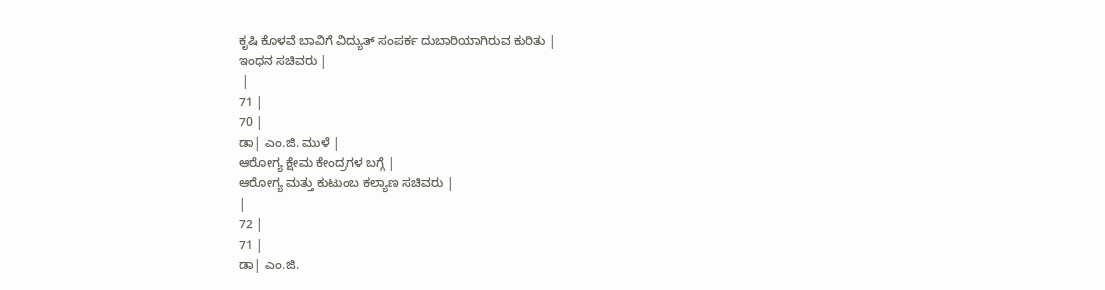ಕೃಷಿ ಕೊಳವೆ ಬಾವಿಗೆ ವಿದ್ಯುತ್ ಸಂಪರ್ಕ ದುಬಾರಿಯಾಗಿರುವ ಕುರಿತು |
ಇಂಧನ ಸಚಿವರು |
 |
71 |
70 |
ಡಾ| ಎಂ.ಜಿ. ಮುಳೆ |
ಆರೋಗ್ಯ ಕ್ಷೇಮ ಕೇಂದ್ರಗಳ ಬಗ್ಗೆ |
ಆರೋಗ್ಯ ಮತ್ತು ಕುಟುಂಬ ಕಲ್ಯಾಣ ಸಚಿವರು |
|
72 |
71 |
ಡಾ| ಎಂ.ಜಿ.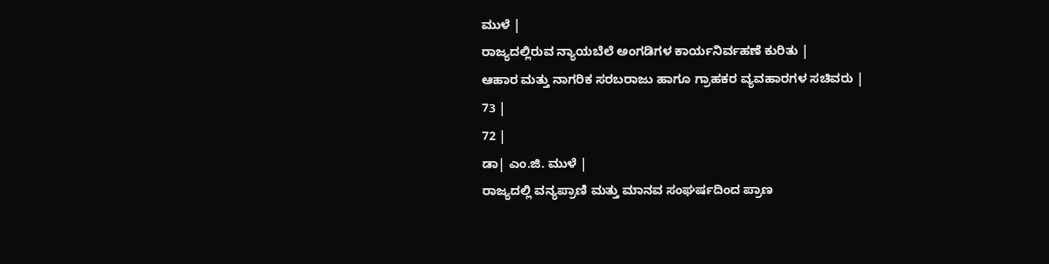ಮುಳೆ |
ರಾಜ್ಯದಲ್ಲಿರುವ ನ್ಯಾಯಬೆಲೆ ಅಂಗಡಿಗಳ ಕಾರ್ಯನಿರ್ವಹಣೆ ಕುರಿತು |
ಆಹಾರ ಮತ್ತು ನಾಗರಿಕ ಸರಬರಾಜು ಹಾಗೂ ಗ್ರಾಹಕರ ವ್ಯವಹಾರಗಳ ಸಚಿವರು |
73 |
72 |
ಡಾ| ಎಂ.ಜಿ. ಮುಳೆ |
ರಾಜ್ಯದಲ್ಲಿ ವನ್ಯಪ್ರಾಣಿ ಮತ್ತು ಮಾನವ ಸಂಘರ್ಷದಿಂದ ಪ್ರಾಣ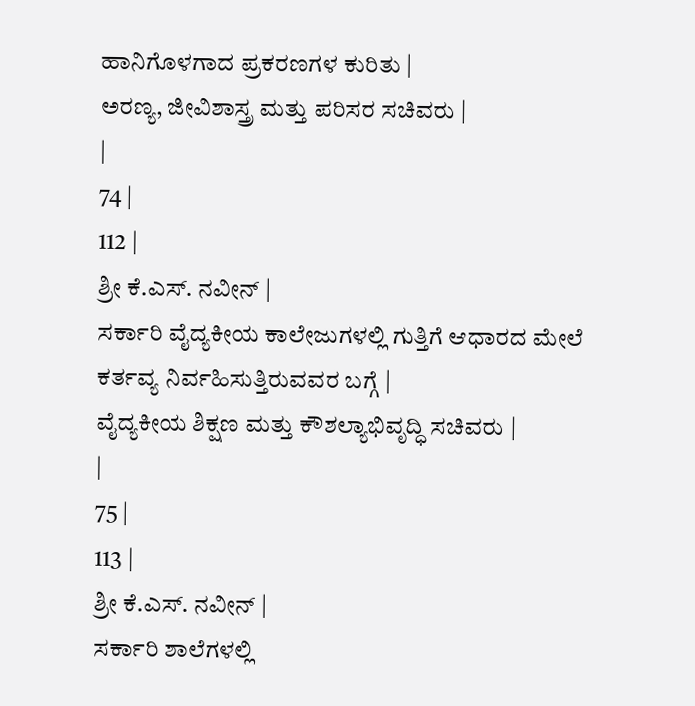ಹಾನಿಗೊಳಗಾದ ಪ್ರಕರಣಗಳ ಕುರಿತು |
ಅರಣ್ಯ, ಜೀವಿಶಾಸ್ತ್ರ ಮತ್ತು ಪರಿಸರ ಸಚಿವರು |
|
74 |
112 |
ಶ್ರೀ ಕೆ.ಎಸ್. ನವೀನ್ |
ಸರ್ಕಾರಿ ವೈದ್ಯಕೀಯ ಕಾಲೇಜುಗಳಲ್ಲಿ ಗುತ್ತಿಗೆ ಆಧಾರದ ಮೇಲೆ ಕರ್ತವ್ಯ ನಿರ್ವಹಿಸುತ್ತಿರುವವರ ಬಗ್ಗೆ |
ವೈದ್ಯಕೀಯ ಶಿಕ್ಷಣ ಮತ್ತು ಕೌಶಲ್ಯಾಭಿವೃದ್ಧಿ ಸಚಿವರು |
|
75 |
113 |
ಶ್ರೀ ಕೆ.ಎಸ್. ನವೀನ್ |
ಸರ್ಕಾರಿ ಶಾಲೆಗಳಲ್ಲಿ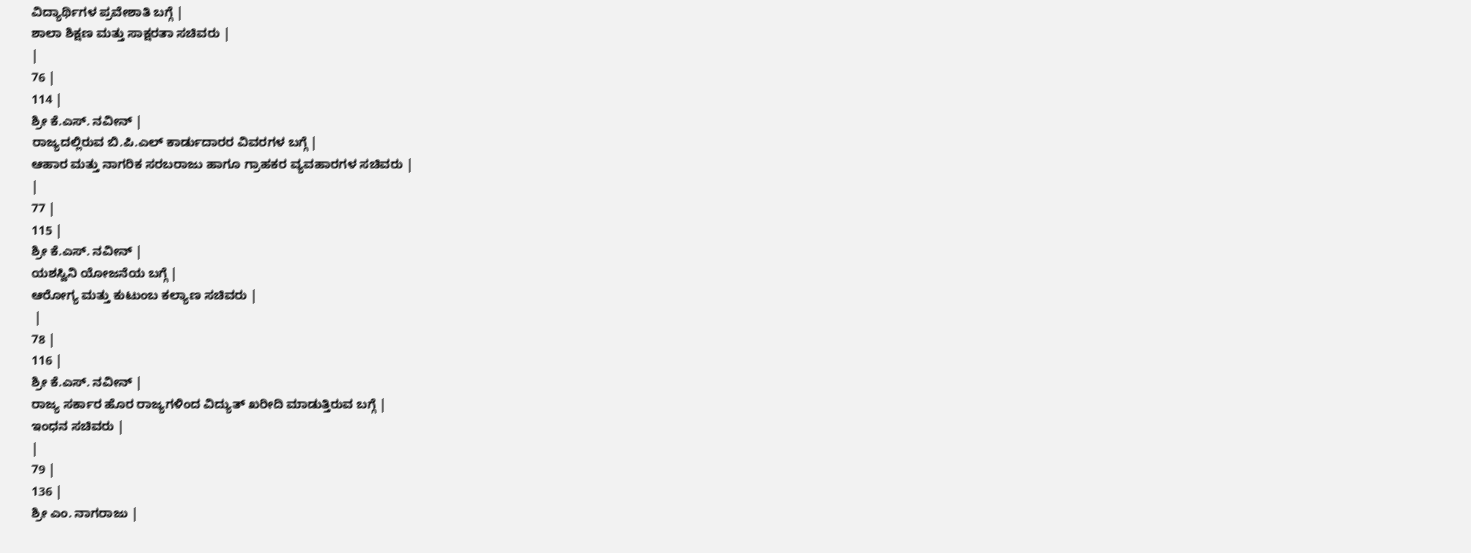ವಿದ್ಯಾರ್ಥಿಗಳ ಪ್ರವೇಶಾತಿ ಬಗ್ಗೆ |
ಶಾಲಾ ಶಿಕ್ಷಣ ಮತ್ತು ಸಾಕ್ಷರತಾ ಸಚಿವರು |
|
76 |
114 |
ಶ್ರೀ ಕೆ.ಎಸ್. ನವೀನ್ |
ರಾಜ್ಯದಲ್ಲಿರುವ ಬಿ.ಪಿ.ಎಲ್ ಕಾರ್ಡುದಾರರ ವಿವರಗಳ ಬಗ್ಗೆ |
ಆಹಾರ ಮತ್ತು ನಾಗರಿಕ ಸರಬರಾಜು ಹಾಗೂ ಗ್ರಾಹಕರ ವ್ಯವಹಾರಗಳ ಸಚಿವರು |
|
77 |
115 |
ಶ್ರೀ ಕೆ.ಎಸ್. ನವೀನ್ |
ಯಶಸ್ವಿನಿ ಯೋಜನೆಯ ಬಗ್ಗೆ |
ಆರೋಗ್ಯ ಮತ್ತು ಕುಟುಂಬ ಕಲ್ಯಾಣ ಸಚಿವರು |
 |
78 |
116 |
ಶ್ರೀ ಕೆ.ಎಸ್. ನವೀನ್ |
ರಾಜ್ಯ ಸರ್ಕಾರ ಹೊರ ರಾಜ್ಯಗಳಿಂದ ವಿದ್ಯುತ್ ಖರೀದಿ ಮಾಡುತ್ತಿರುವ ಬಗ್ಗೆ |
ಇಂಧನ ಸಚಿವರು |
|
79 |
136 |
ಶ್ರೀ ಎಂ. ನಾಗರಾಜು |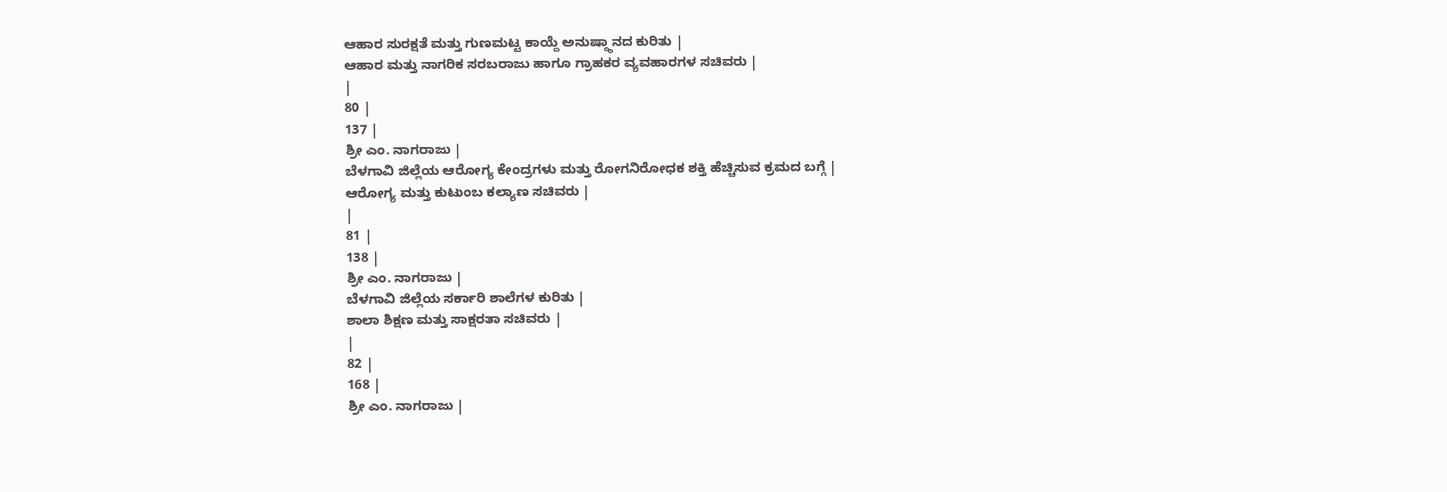ಆಹಾರ ಸುರಕ್ಷತೆ ಮತ್ತು ಗುಣಮಟ್ಟ ಕಾಯ್ದೆ ಅನುಷ್ಠ್ಠಾನದ ಕುರಿತು |
ಆಹಾರ ಮತ್ತು ನಾಗರಿಕ ಸರಬರಾಜು ಹಾಗೂ ಗ್ರಾಹಕರ ವ್ಯವಹಾರಗಳ ಸಚಿವರು |
|
80 |
137 |
ಶ್ರೀ ಎಂ. ನಾಗರಾಜು |
ಬೆಳಗಾವಿ ಜಿಲ್ಲೆಯ ಆರೋಗ್ಯ ಕೇಂದ್ರಗಳು ಮತ್ತು ರೋಗನಿರೋಧಕ ಶಕ್ತಿ ಹೆಚ್ಚಿಸುವ ಕ್ರಮದ ಬಗ್ಗೆ |
ಆರೋಗ್ಯ ಮತ್ತು ಕುಟುಂಬ ಕಲ್ಯಾಣ ಸಚಿವರು |
|
81 |
138 |
ಶ್ರೀ ಎಂ. ನಾಗರಾಜು |
ಬೆಳಗಾವಿ ಜಿಲ್ಲೆಯ ಸರ್ಕಾರಿ ಶಾಲೆಗಳ ಕುರಿತು |
ಶಾಲಾ ಶಿಕ್ಷಣ ಮತ್ತು ಸಾಕ್ಷರತಾ ಸಚಿವರು |
|
82 |
168 |
ಶ್ರೀ ಎಂ. ನಾಗರಾಜು |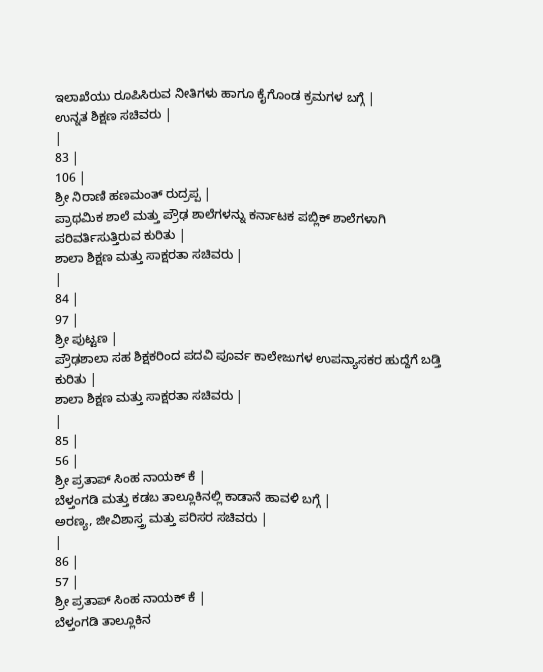ಇಲಾಖೆಯು ರೂಪಿಸಿರುವ ನೀತಿಗಳು ಹಾಗೂ ಕೈಗೊಂಡ ಕ್ರಮಗಳ ಬಗ್ಗೆ |
ಉನ್ನತ ಶಿಕ್ಷಣ ಸಚಿವರು |
|
83 |
106 |
ಶ್ರೀ ನಿರಾಣಿ ಹಣಮಂತ್ ರುದ್ರಪ್ಪ |
ಪ್ರಾಥಮಿಕ ಶಾಲೆ ಮತ್ತು ಪ್ರೌಢ ಶಾಲೆಗಳನ್ನು ಕರ್ನಾಟಕ ಪಬ್ಲಿಕ್ ಶಾಲೆಗಳಾಗಿ ಪರಿವರ್ತಿಸುತ್ತಿರುವ ಕುರಿತು |
ಶಾಲಾ ಶಿಕ್ಷಣ ಮತ್ತು ಸಾಕ್ಷರತಾ ಸಚಿವರು |
|
84 |
97 |
ಶ್ರೀ ಪುಟ್ಟಣ |
ಪ್ರೌಢಶಾಲಾ ಸಹ ಶಿಕ್ಷಕರಿಂದ ಪದವಿ ಪೂರ್ವ ಕಾಲೇಜುಗಳ ಉಪನ್ಯಾಸಕರ ಹುದ್ದೆಗೆ ಬಡ್ತಿ ಕುರಿತು |
ಶಾಲಾ ಶಿಕ್ಷಣ ಮತ್ತು ಸಾಕ್ಷರತಾ ಸಚಿವರು |
|
85 |
56 |
ಶ್ರೀ ಪ್ರತಾಪ್ ಸಿಂಹ ನಾಯಕ್ ಕೆ |
ಬೆಳ್ತಂಗಡಿ ಮತ್ತು ಕಡಬ ತಾಲ್ಲೂಕಿನಲ್ಲಿ ಕಾಡಾನೆ ಹಾವಳಿ ಬಗ್ಗೆ |
ಅರಣ್ಯ, ಜೀವಿಶಾಸ್ತ್ರ ಮತ್ತು ಪರಿಸರ ಸಚಿವರು |
|
86 |
57 |
ಶ್ರೀ ಪ್ರತಾಪ್ ಸಿಂಹ ನಾಯಕ್ ಕೆ |
ಬೆಳ್ತಂಗಡಿ ತಾಲ್ಲೂಕಿನ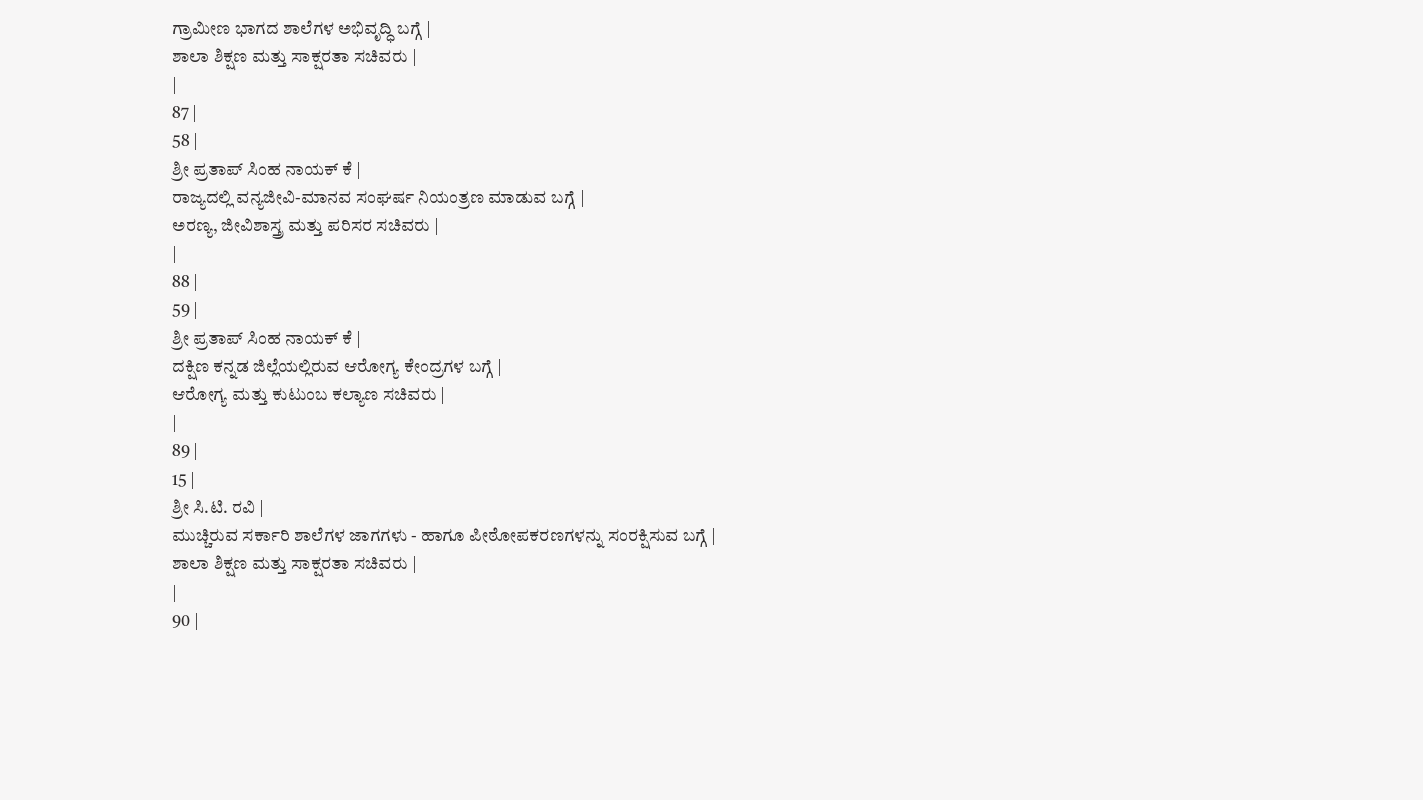ಗ್ರಾಮೀಣ ಭಾಗದ ಶಾಲೆಗಳ ಅಭಿವೃದ್ಧಿ ಬಗ್ಗೆ |
ಶಾಲಾ ಶಿಕ್ಷಣ ಮತ್ತು ಸಾಕ್ಷರತಾ ಸಚಿವರು |
|
87 |
58 |
ಶ್ರೀ ಪ್ರತಾಪ್ ಸಿಂಹ ನಾಯಕ್ ಕೆ |
ರಾಜ್ಯದಲ್ಲಿ ವನ್ಯಜೀವಿ-ಮಾನವ ಸಂಘರ್ಷ ನಿಯಂತ್ರಣ ಮಾಡುವ ಬಗ್ಗೆ |
ಅರಣ್ಯ, ಜೀವಿಶಾಸ್ತ್ರ ಮತ್ತು ಪರಿಸರ ಸಚಿವರು |
|
88 |
59 |
ಶ್ರೀ ಪ್ರತಾಪ್ ಸಿಂಹ ನಾಯಕ್ ಕೆ |
ದಕ್ಷಿಣ ಕನ್ನಡ ಜಿಲ್ಲೆಯಲ್ಲಿರುವ ಆರೋಗ್ಯ ಕೇಂದ್ರಗಳ ಬಗ್ಗೆ |
ಆರೋಗ್ಯ ಮತ್ತು ಕುಟುಂಬ ಕಲ್ಯಾಣ ಸಚಿವರು |
|
89 |
15 |
ಶ್ರೀ ಸಿ.ಟಿ. ರವಿ |
ಮುಚ್ಚಿರುವ ಸರ್ಕಾರಿ ಶಾಲೆಗಳ ಜಾಗಗಳು - ಹಾಗೂ ಪೀಠೋಪಕರಣಗಳನ್ನು ಸಂರಕ್ಷಿಸುವ ಬಗ್ಗೆ |
ಶಾಲಾ ಶಿಕ್ಷಣ ಮತ್ತು ಸಾಕ್ಷರತಾ ಸಚಿವರು |
|
90 |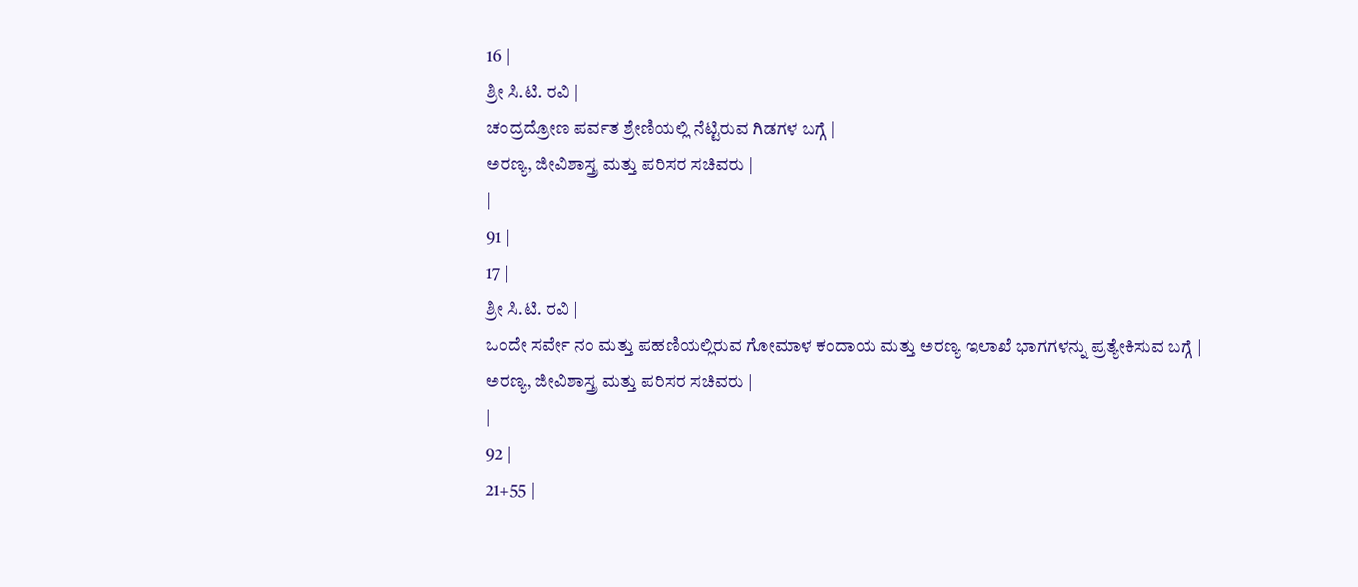16 |
ಶ್ರೀ ಸಿ.ಟಿ. ರವಿ |
ಚಂದ್ರದ್ರೋಣ ಪರ್ವತ ಶ್ರೇಣಿಯಲ್ಲಿ ನೆಟ್ಟಿರುವ ಗಿಡಗಳ ಬಗ್ಗೆ |
ಅರಣ್ಯ, ಜೀವಿಶಾಸ್ತ್ರ ಮತ್ತು ಪರಿಸರ ಸಚಿವರು |
|
91 |
17 |
ಶ್ರೀ ಸಿ.ಟಿ. ರವಿ |
ಒಂದೇ ಸರ್ವೇ ನಂ ಮತ್ತು ಪಹಣಿಯಲ್ಲಿರುವ ಗೋಮಾಳ ಕಂದಾಯ ಮತ್ತು ಅರಣ್ಯ ಇಲಾಖೆ ಭಾಗಗಳನ್ನು ಪ್ರತ್ಯೇಕಿಸುವ ಬಗ್ಗೆ |
ಅರಣ್ಯ, ಜೀವಿಶಾಸ್ತ್ರ ಮತ್ತು ಪರಿಸರ ಸಚಿವರು |
|
92 |
21+55 |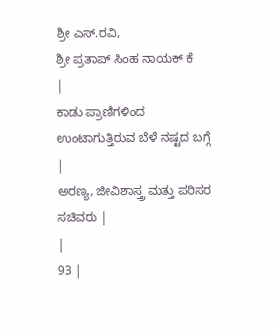ಶ್ರೀ ಎಸ್.ರವಿ,
ಶ್ರೀ ಪ್ರತಾಪ್ ಸಿಂಹ ನಾಯಕ್ ಕೆ
|
ಕಾಡು ಪ್ರಾಣಿಗಳಿಂದ ಉಂಟಾಗುತ್ತಿರುವ ಬೆಳೆ ನಷ್ಟದ ಬಗ್ಗೆ |
ಅರಣ್ಯ, ಜೀವಿಶಾಸ್ತ್ರ ಮತ್ತು ಪರಿಸರ ಸಚಿವರು |
|
93 |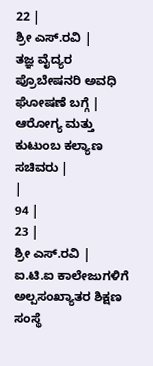22 |
ಶ್ರೀ ಎಸ್.ರವಿ |
ತಜ್ಞ ವೈದ್ಯರ ಪ್ರೊಬೇಷನರಿ ಅವಧಿ ಘೋಷಣೆ ಬಗ್ಗೆ |
ಆರೋಗ್ಯ ಮತ್ತು ಕುಟುಂಬ ಕಲ್ಯಾಣ ಸಚಿವರು |
|
94 |
23 |
ಶ್ರೀ ಎಸ್.ರವಿ |
ಐ.ಟಿ.ಐ ಕಾಲೇಜುಗಳಿಗೆ ಅಲ್ಪಸಂಖ್ಯಾತರ ಶಿಕ್ಷಣ ಸಂಸ್ಥೆ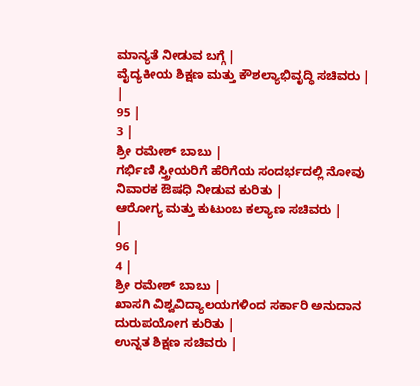ಮಾನ್ಯತೆ ನೀಡುವ ಬಗ್ಗೆ |
ವೈದ್ಯಕೀಯ ಶಿಕ್ಷಣ ಮತ್ತು ಕೌಶಲ್ಯಾಭಿವೃದ್ಧಿ ಸಚಿವರು |
|
95 |
3 |
ಶ್ರೀ ರಮೇಶ್ ಬಾಬು |
ಗರ್ಭಿಣಿ ಸ್ತ್ರೀಯರಿಗೆ ಹೆರಿಗೆಯ ಸಂದರ್ಭದಲ್ಲಿ ನೋವು ನಿವಾರಕ ಔಷಧಿ ನೀಡುವ ಕುರಿತು |
ಆರೋಗ್ಯ ಮತ್ತು ಕುಟುಂಬ ಕಲ್ಯಾಣ ಸಚಿವರು |
|
96 |
4 |
ಶ್ರೀ ರಮೇಶ್ ಬಾಬು |
ಖಾಸಗಿ ವಿಶ್ವವಿದ್ಯಾಲಯಗಳಿಂದ ಸರ್ಕಾರಿ ಅನುದಾನ ದುರುಪಯೋಗ ಕುರಿತು |
ಉನ್ನತ ಶಿಕ್ಷಣ ಸಚಿವರು |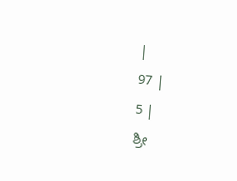|
97 |
5 |
ಶ್ರೀ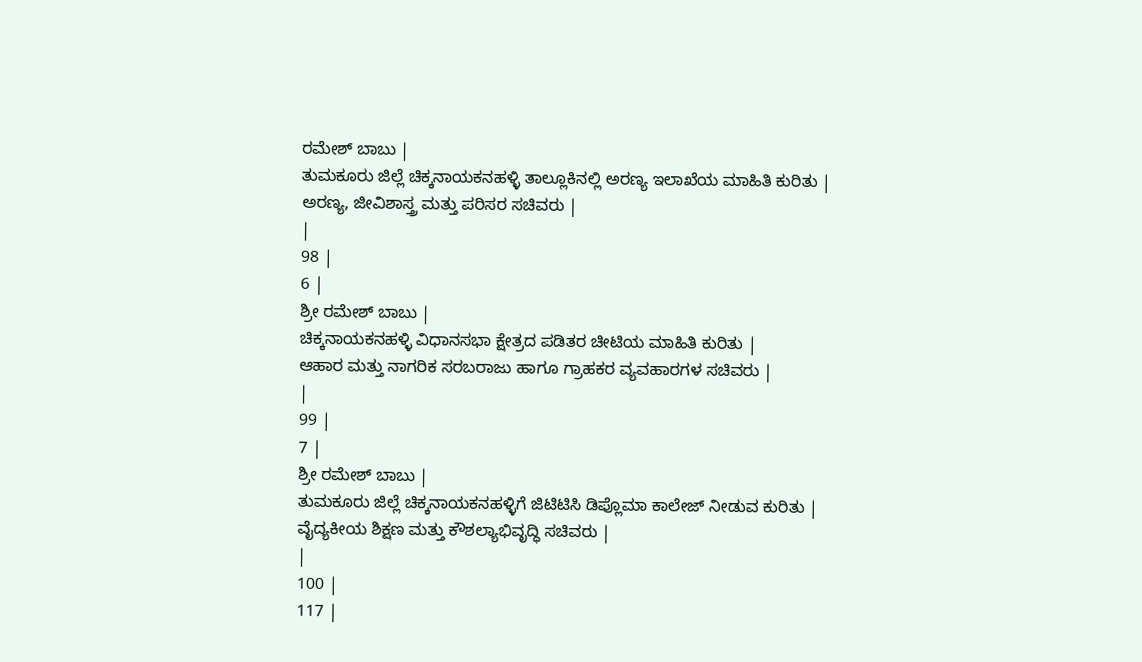ರಮೇಶ್ ಬಾಬು |
ತುಮಕೂರು ಜಿಲ್ಲೆ ಚಿಕ್ಕನಾಯಕನಹಳ್ಳಿ ತಾಲ್ಲೂಕಿನಲ್ಲಿ ಅರಣ್ಯ ಇಲಾಖೆಯ ಮಾಹಿತಿ ಕುರಿತು |
ಅರಣ್ಯ, ಜೀವಿಶಾಸ್ತ್ರ ಮತ್ತು ಪರಿಸರ ಸಚಿವರು |
|
98 |
6 |
ಶ್ರೀ ರಮೇಶ್ ಬಾಬು |
ಚಿಕ್ಕನಾಯಕನಹಳ್ಳಿ ವಿಧಾನಸಭಾ ಕ್ಷೇತ್ರದ ಪಡಿತರ ಚೀಟಿಯ ಮಾಹಿತಿ ಕುರಿತು |
ಆಹಾರ ಮತ್ತು ನಾಗರಿಕ ಸರಬರಾಜು ಹಾಗೂ ಗ್ರಾಹಕರ ವ್ಯವಹಾರಗಳ ಸಚಿವರು |
|
99 |
7 |
ಶ್ರೀ ರಮೇಶ್ ಬಾಬು |
ತುಮಕೂರು ಜಿಲ್ಲೆ ಚಿಕ್ಕನಾಯಕನಹಳ್ಳಿಗೆ ಜಿಟಿಟಿಸಿ ಡಿಪ್ಲೊಮಾ ಕಾಲೇಜ್ ನೀಡುವ ಕುರಿತು |
ವೈದ್ಯಕೀಯ ಶಿಕ್ಷಣ ಮತ್ತು ಕೌಶಲ್ಯಾಭಿವೃದ್ಧಿ ಸಚಿವರು |
|
100 |
117 |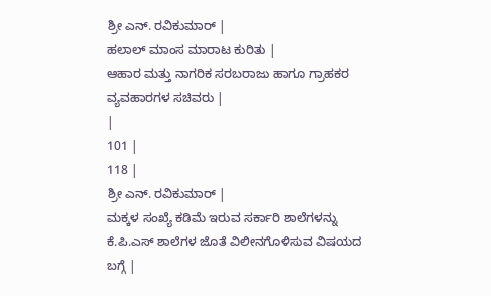ಶ್ರೀ ಎನ್. ರವಿಕುಮಾರ್ |
ಹಲಾಲ್ ಮಾಂಸ ಮಾರಾಟ ಕುರಿತು |
ಆಹಾರ ಮತ್ತು ನಾಗರಿಕ ಸರಬರಾಜು ಹಾಗೂ ಗ್ರಾಹಕರ ವ್ಯವಹಾರಗಳ ಸಚಿವರು |
|
101 |
118 |
ಶ್ರೀ ಎನ್. ರವಿಕುಮಾರ್ |
ಮಕ್ಕಳ ಸಂಖ್ಯೆ ಕಡಿಮೆ ಇರುವ ಸರ್ಕಾರಿ ಶಾಲೆಗಳನ್ನು ಕೆ.ಪಿ.ಎಸ್ ಶಾಲೆಗಳ ಜೊತೆ ವಿಲೀನಗೊಳಿಸುವ ವಿಷಯದ ಬಗ್ಗೆ |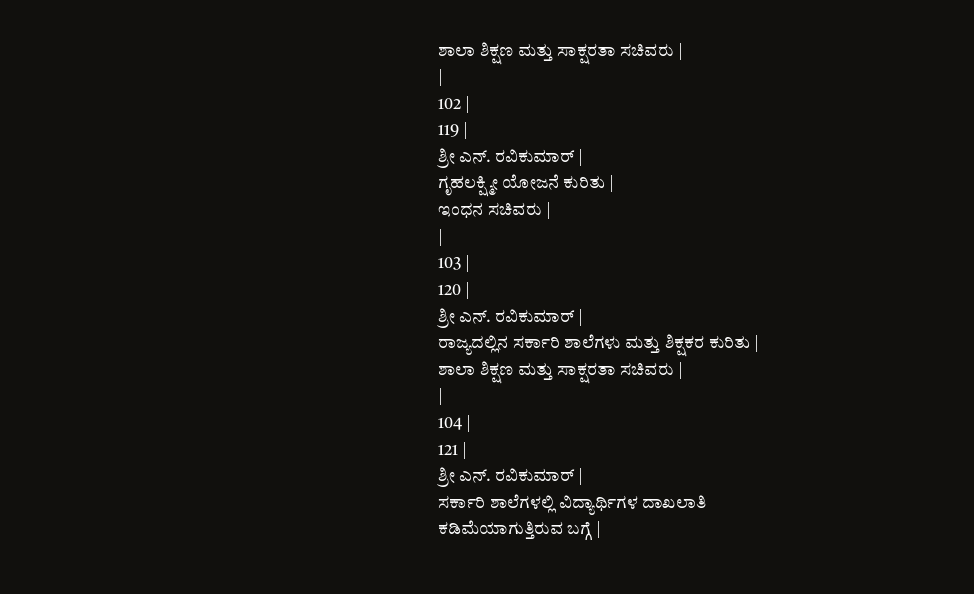ಶಾಲಾ ಶಿಕ್ಷಣ ಮತ್ತು ಸಾಕ್ಷರತಾ ಸಚಿವರು |
|
102 |
119 |
ಶ್ರೀ ಎನ್. ರವಿಕುಮಾರ್ |
ಗೃಹಲಕ್ಷ್ಮೀ ಯೋಜನೆ ಕುರಿತು |
ಇಂಧನ ಸಚಿವರು |
|
103 |
120 |
ಶ್ರೀ ಎನ್. ರವಿಕುಮಾರ್ |
ರಾಜ್ಯದಲ್ಲಿನ ಸರ್ಕಾರಿ ಶಾಲೆಗಳು ಮತ್ತು ಶಿಕ್ಷಕರ ಕುರಿತು |
ಶಾಲಾ ಶಿಕ್ಷಣ ಮತ್ತು ಸಾಕ್ಷರತಾ ಸಚಿವರು |
|
104 |
121 |
ಶ್ರೀ ಎನ್. ರವಿಕುಮಾರ್ |
ಸರ್ಕಾರಿ ಶಾಲೆಗಳಲ್ಲಿ ವಿದ್ಯಾರ್ಥಿಗಳ ದಾಖಲಾತಿ ಕಡಿಮೆಯಾಗುತ್ತಿರುವ ಬಗ್ಗೆ |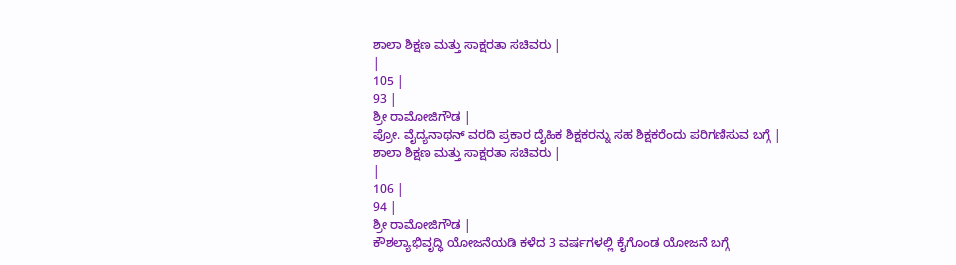ಶಾಲಾ ಶಿಕ್ಷಣ ಮತ್ತು ಸಾಕ್ಷರತಾ ಸಚಿವರು |
|
105 |
93 |
ಶ್ರೀ ರಾಮೋಜಿಗೌಡ |
ಪ್ರೋ. ವೈದ್ಯನಾಥನ್ ವರದಿ ಪ್ರಕಾರ ದೈಹಿಕ ಶಿಕ್ಷಕರನ್ನು ಸಹ ಶಿಕ್ಷಕರೆಂದು ಪರಿಗಣಿಸುವ ಬಗ್ಗೆ |
ಶಾಲಾ ಶಿಕ್ಷಣ ಮತ್ತು ಸಾಕ್ಷರತಾ ಸಚಿವರು |
|
106 |
94 |
ಶ್ರೀ ರಾಮೋಜಿಗೌಡ |
ಕೌಶಲ್ಯಾಭಿವೃದ್ಧಿ ಯೋಜನೆಯಡಿ ಕಳೆದ 3 ವರ್ಷಗಳಲ್ಲಿ ಕೈಗೊಂಡ ಯೋಜನೆ ಬಗ್ಗೆ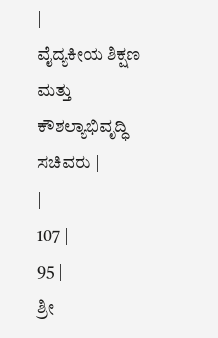|
ವೈದ್ಯಕೀಯ ಶಿಕ್ಷಣ ಮತ್ತು ಕೌಶಲ್ಯಾಭಿವೃದ್ಧಿ ಸಚಿವರು |
|
107 |
95 |
ಶ್ರೀ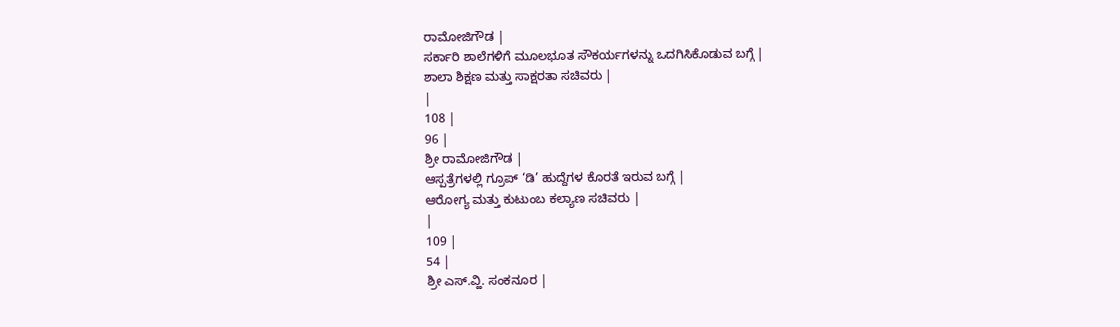ರಾಮೋಜಿಗೌಡ |
ಸರ್ಕಾರಿ ಶಾಲೆಗಳಿಗೆ ಮೂಲಭೂತ ಸೌಕರ್ಯಗಳನ್ನು ಒದಗಿಸಿಕೊಡುವ ಬಗ್ಗೆ |
ಶಾಲಾ ಶಿಕ್ಷಣ ಮತ್ತು ಸಾಕ್ಷರತಾ ಸಚಿವರು |
|
108 |
96 |
ಶ್ರೀ ರಾಮೋಜಿಗೌಡ |
ಆಸ್ಪತ್ರೆಗಳಲ್ಲಿ ಗ್ರೂಪ್ ‘ಡಿ’ ಹುದ್ದೆಗಳ ಕೊರತೆ ಇರುವ ಬಗ್ಗೆ |
ಆರೋಗ್ಯ ಮತ್ತು ಕುಟುಂಬ ಕಲ್ಯಾಣ ಸಚಿವರು |
|
109 |
54 |
ಶ್ರೀ ಎಸ್.ವ್ಹಿ. ಸಂಕನೂರ |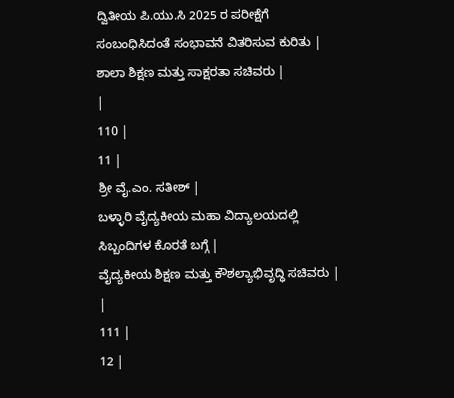ದ್ವಿತೀಯ ಪಿ.ಯು.ಸಿ 2025 ರ ಪರೀಕ್ಷೆಗೆ ಸಂಬಂಧಿಸಿದಂತೆ ಸಂಭಾವನೆ ವಿತರಿಸುವ ಕುರಿತು |
ಶಾಲಾ ಶಿಕ್ಷಣ ಮತ್ತು ಸಾಕ್ಷರತಾ ಸಚಿವರು |
|
110 |
11 |
ಶ್ರೀ ವೈ.ಎಂ. ಸತೀಶ್ |
ಬಳ್ಳಾರಿ ವೈದ್ಯಕೀಯ ಮಹಾ ವಿದ್ಯಾಲಯದಲ್ಲಿ ಸಿಬ್ಬಂದಿಗಳ ಕೊರತೆ ಬಗ್ಗೆ |
ವೈದ್ಯಕೀಯ ಶಿಕ್ಷಣ ಮತ್ತು ಕೌಶಲ್ಯಾಭಿವೃದ್ಧಿ ಸಚಿವರು |
|
111 |
12 |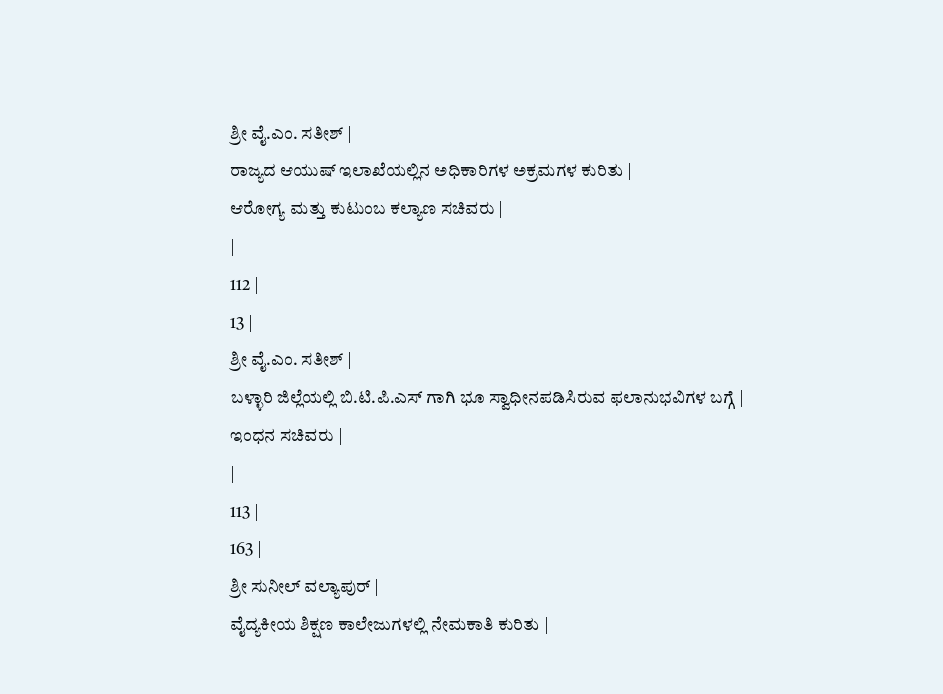ಶ್ರೀ ವೈ.ಎಂ. ಸತೀಶ್ |
ರಾಜ್ಯದ ಆಯುಷ್ ಇಲಾಖೆಯಲ್ಲಿನ ಅಧಿಕಾರಿಗಳ ಅಕ್ರಮಗಳ ಕುರಿತು |
ಆರೋಗ್ಯ ಮತ್ತು ಕುಟುಂಬ ಕಲ್ಯಾಣ ಸಚಿವರು |
|
112 |
13 |
ಶ್ರೀ ವೈ.ಎಂ. ಸತೀಶ್ |
ಬಳ್ಳಾರಿ ಜಿಲ್ಲೆಯಲ್ಲಿ ಬಿ.ಟಿ.ಪಿ.ಎಸ್ ಗಾಗಿ ಭೂ ಸ್ವಾಧೀನಪಡಿಸಿರುವ ಫಲಾನುಭವಿಗಳ ಬಗ್ಗೆ |
ಇಂಧನ ಸಚಿವರು |
|
113 |
163 |
ಶ್ರೀ ಸುನೀಲ್ ವಲ್ಯಾಪುರ್ |
ವೈದ್ಯಕೀಯ ಶಿಕ್ಷಣ ಕಾಲೇಜುಗಳಲ್ಲಿ ನೇಮಕಾತಿ ಕುರಿತು |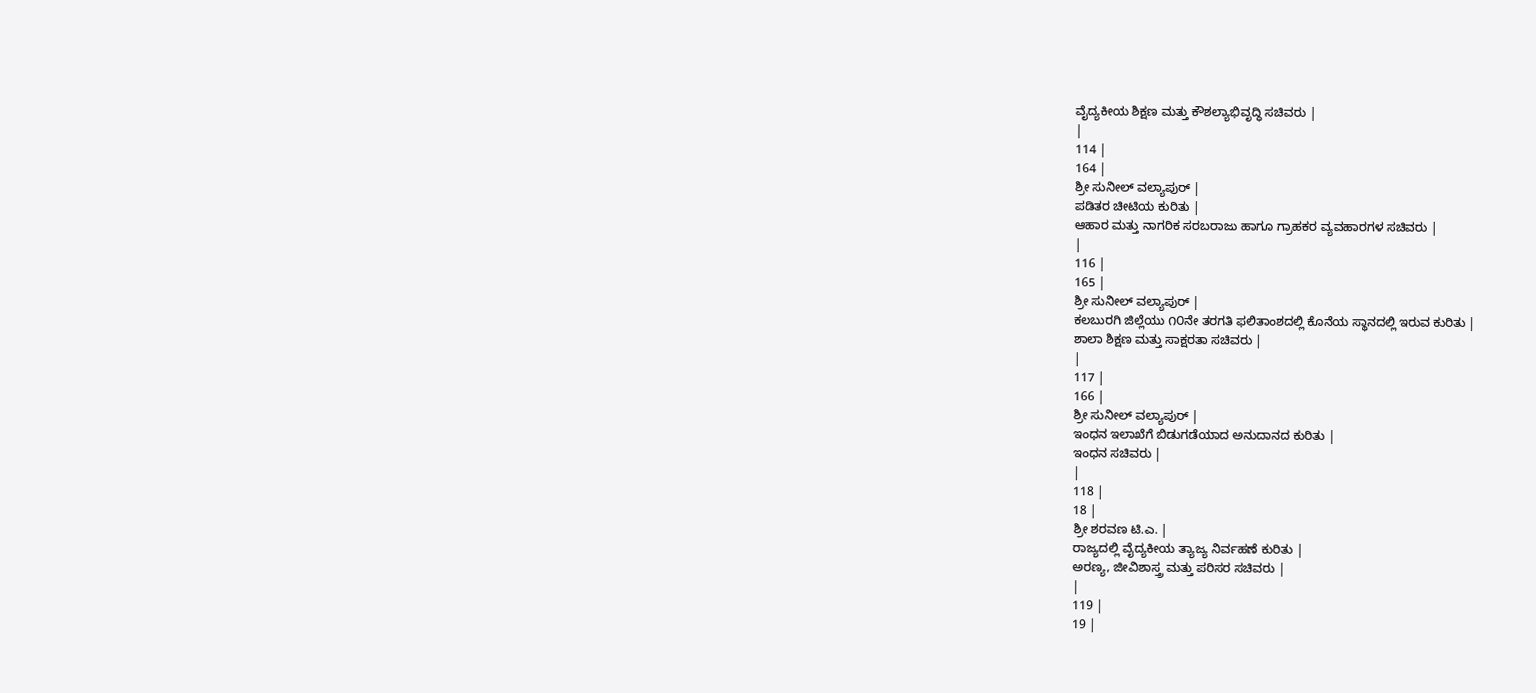ವೈದ್ಯಕೀಯ ಶಿಕ್ಷಣ ಮತ್ತು ಕೌಶಲ್ಯಾಭಿವೃದ್ಧಿ ಸಚಿವರು |
|
114 |
164 |
ಶ್ರೀ ಸುನೀಲ್ ವಲ್ಯಾಪುರ್ |
ಪಡಿತರ ಚೀಟಿಯ ಕುರಿತು |
ಆಹಾರ ಮತ್ತು ನಾಗರಿಕ ಸರಬರಾಜು ಹಾಗೂ ಗ್ರಾಹಕರ ವ್ಯವಹಾರಗಳ ಸಚಿವರು |
|
116 |
165 |
ಶ್ರೀ ಸುನೀಲ್ ವಲ್ಯಾಪುರ್ |
ಕಲಬುರಗಿ ಜಿಲ್ಲೆಯು ೧೦ನೇ ತರಗತಿ ಫಲಿತಾಂಶದಲ್ಲಿ ಕೊನೆಯ ಸ್ಥಾನದಲ್ಲಿ ಇರುವ ಕುರಿತು |
ಶಾಲಾ ಶಿಕ್ಷಣ ಮತ್ತು ಸಾಕ್ಷರತಾ ಸಚಿವರು |
|
117 |
166 |
ಶ್ರೀ ಸುನೀಲ್ ವಲ್ಯಾಪುರ್ |
ಇಂಧನ ಇಲಾಖೆಗೆ ಬಿಡುಗಡೆಯಾದ ಅನುದಾನದ ಕುರಿತು |
ಇಂಧನ ಸಚಿವರು |
|
118 |
18 |
ಶ್ರೀ ಶರವಣ ಟಿ.ಎ. |
ರಾಜ್ಯದಲ್ಲಿ ವೈದ್ಯಕೀಯ ತ್ಯಾಜ್ಯ ನಿರ್ವಹಣೆ ಕುರಿತು |
ಅರಣ್ಯ, ಜೀವಿಶಾಸ್ತ್ರ ಮತ್ತು ಪರಿಸರ ಸಚಿವರು |
|
119 |
19 |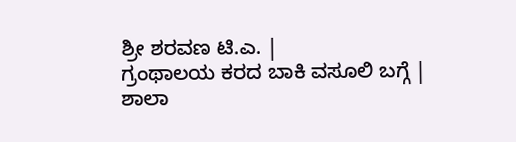ಶ್ರೀ ಶರವಣ ಟಿ.ಎ. |
ಗ್ರಂಥಾಲಯ ಕರದ ಬಾಕಿ ವಸೂಲಿ ಬಗ್ಗೆ |
ಶಾಲಾ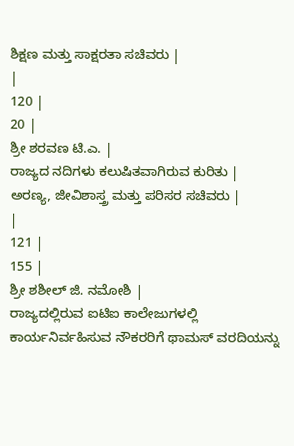ಶಿಕ್ಷಣ ಮತ್ತು ಸಾಕ್ಷರತಾ ಸಚಿವರು |
|
120 |
20 |
ಶ್ರೀ ಶರವಣ ಟಿ.ಎ. |
ರಾಜ್ಯದ ನದಿಗಳು ಕಲುಷಿತವಾಗಿರುವ ಕುರಿತು |
ಅರಣ್ಯ, ಜೀವಿಶಾಸ್ತ್ರ ಮತ್ತು ಪರಿಸರ ಸಚಿವರು |
|
121 |
155 |
ಶ್ರೀ ಶಶೀಲ್ ಜಿ. ನಮೋಶಿ |
ರಾಜ್ಯದಲ್ಲಿರುವ ಐಟಿಐ ಕಾಲೇಜುಗಳಲ್ಲಿ ಕಾರ್ಯನಿರ್ವಹಿಸುವ ನೌಕರರಿಗೆ ಥಾಮಸ್ ವರದಿಯನ್ನು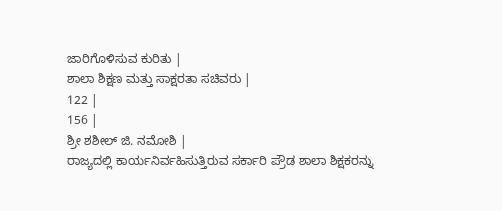ಜಾರಿಗೊಳಿಸುವ ಕುರಿತು |
ಶಾಲಾ ಶಿಕ್ಷಣ ಮತ್ತು ಸಾಕ್ಷರತಾ ಸಚಿವರು |
122 |
156 |
ಶ್ರೀ ಶಶೀಲ್ ಜಿ. ನಮೋಶಿ |
ರಾಜ್ಯದಲ್ಲಿ ಕಾರ್ಯನಿರ್ವಹಿಸುತ್ತಿರುವ ಸರ್ಕಾರಿ ಪ್ರೌಡ ಶಾಲಾ ಶಿಕ್ಷಕರನ್ನು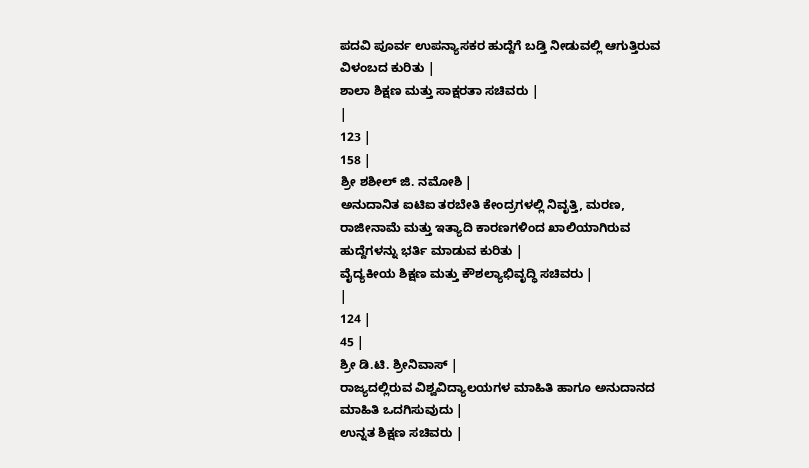ಪದವಿ ಪೂರ್ವ ಉಪನ್ಯಾಸಕರ ಹುದ್ದೆಗೆ ಬಡ್ತಿ ನೀಡುವಲ್ಲಿ ಆಗುತ್ತಿರುವ ವಿಳಂಬದ ಕುರಿತು |
ಶಾಲಾ ಶಿಕ್ಷಣ ಮತ್ತು ಸಾಕ್ಷರತಾ ಸಚಿವರು |
|
123 |
158 |
ಶ್ರೀ ಶಶೀಲ್ ಜಿ. ನಮೋಶಿ |
ಅನುದಾನಿತ ಐಟಿಐ ತರಬೇತಿ ಕೇಂದ್ರಗಳಲ್ಲಿ ನಿವೃತ್ತಿ, ಮರಣ, ರಾಜೀನಾಮೆ ಮತ್ತು ಇತ್ಯಾದಿ ಕಾರಣಗಳಿಂದ ಖಾಲಿಯಾಗಿರುವ ಹುದ್ದೆಗಳನ್ನು ಭರ್ತಿ ಮಾಡುವ ಕುರಿತು |
ವೈದ್ಯಕೀಯ ಶಿಕ್ಷಣ ಮತ್ತು ಕೌಶಲ್ಯಾಭಿವೃದ್ಧಿ ಸಚಿವರು |
|
124 |
45 |
ಶ್ರೀ ಡಿ.ಟಿ. ಶ್ರೀನಿವಾಸ್ |
ರಾಜ್ಯದಲ್ಲಿರುವ ವಿಶ್ವವಿದ್ಯಾಲಯಗಳ ಮಾಹಿತಿ ಹಾಗೂ ಅನುದಾನದ ಮಾಹಿತಿ ಒದಗಿಸುವುದು |
ಉನ್ನತ ಶಿಕ್ಷಣ ಸಚಿವರು |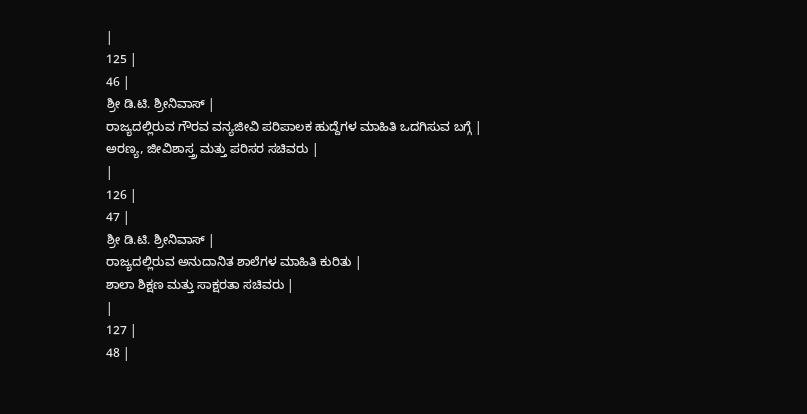|
125 |
46 |
ಶ್ರೀ ಡಿ.ಟಿ. ಶ್ರೀನಿವಾಸ್ |
ರಾಜ್ಯದಲ್ಲಿರುವ ಗೌರವ ವನ್ಯಜೀವಿ ಪರಿಪಾಲಕ ಹುದ್ದೆಗಳ ಮಾಹಿತಿ ಒದಗಿಸುವ ಬಗ್ಗೆ |
ಅರಣ್ಯ, ಜೀವಿಶಾಸ್ತ್ರ ಮತ್ತು ಪರಿಸರ ಸಚಿವರು |
|
126 |
47 |
ಶ್ರೀ ಡಿ.ಟಿ. ಶ್ರೀನಿವಾಸ್ |
ರಾಜ್ಯದಲ್ಲಿರುವ ಅನುದಾನಿತ ಶಾಲೆಗಳ ಮಾಹಿತಿ ಕುರಿತು |
ಶಾಲಾ ಶಿಕ್ಷಣ ಮತ್ತು ಸಾಕ್ಷರತಾ ಸಚಿವರು |
|
127 |
48 |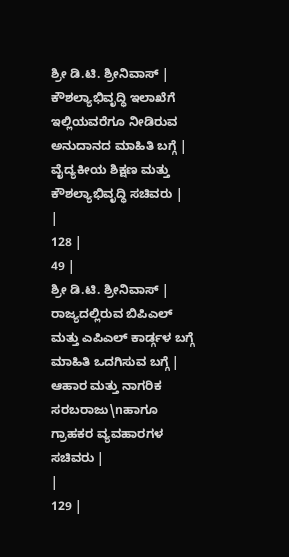ಶ್ರೀ ಡಿ.ಟಿ. ಶ್ರೀನಿವಾಸ್ |
ಕೌಶಲ್ಯಾಭಿವೃದ್ಧಿ ಇಲಾಖೆಗೆ ಇಲ್ಲಿಯವರೆಗೂ ನೀಡಿರುವ ಅನುದಾನದ ಮಾಹಿತಿ ಬಗ್ಗೆ |
ವೈದ್ಯಕೀಯ ಶಿಕ್ಷಣ ಮತ್ತು ಕೌಶಲ್ಯಾಭಿವೃದ್ಧಿ ಸಚಿವರು |
|
128 |
49 |
ಶ್ರೀ ಡಿ.ಟಿ. ಶ್ರೀನಿವಾಸ್ |
ರಾಜ್ಯದಲ್ಲಿರುವ ಬಿಪಿಎಲ್ ಮತ್ತು ಎಪಿಎಲ್ ಕಾರ್ಡ್ಗಳ ಬಗ್ಗೆ ಮಾಹಿತಿ ಒದಗಿಸುವ ಬಗ್ಗೆ |
ಆಹಾರ ಮತ್ತು ನಾಗರಿಕ ಸರಬರಾಜು\nಹಾಗೂ ಗ್ರಾಹಕರ ವ್ಯವಹಾರಗಳ ಸಚಿವರು |
|
129 |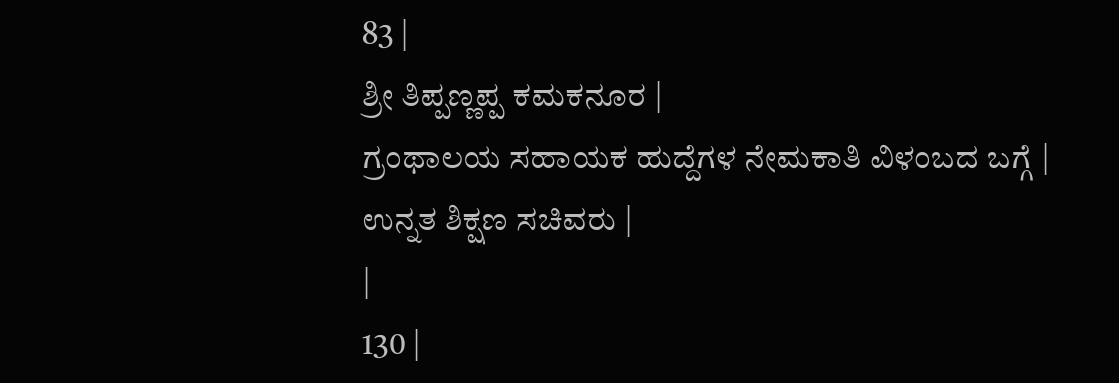83 |
ಶ್ರೀ ತಿಪ್ಪಣ್ಣಪ್ಪ ಕಮಕನೂರ |
ಗ್ರಂಥಾಲಯ ಸಹಾಯಕ ಹುದ್ದೆಗಳ ನೇಮಕಾತಿ ವಿಳಂಬದ ಬಗ್ಗೆ |
ಉನ್ನತ ಶಿಕ್ಷಣ ಸಚಿವರು |
|
130 |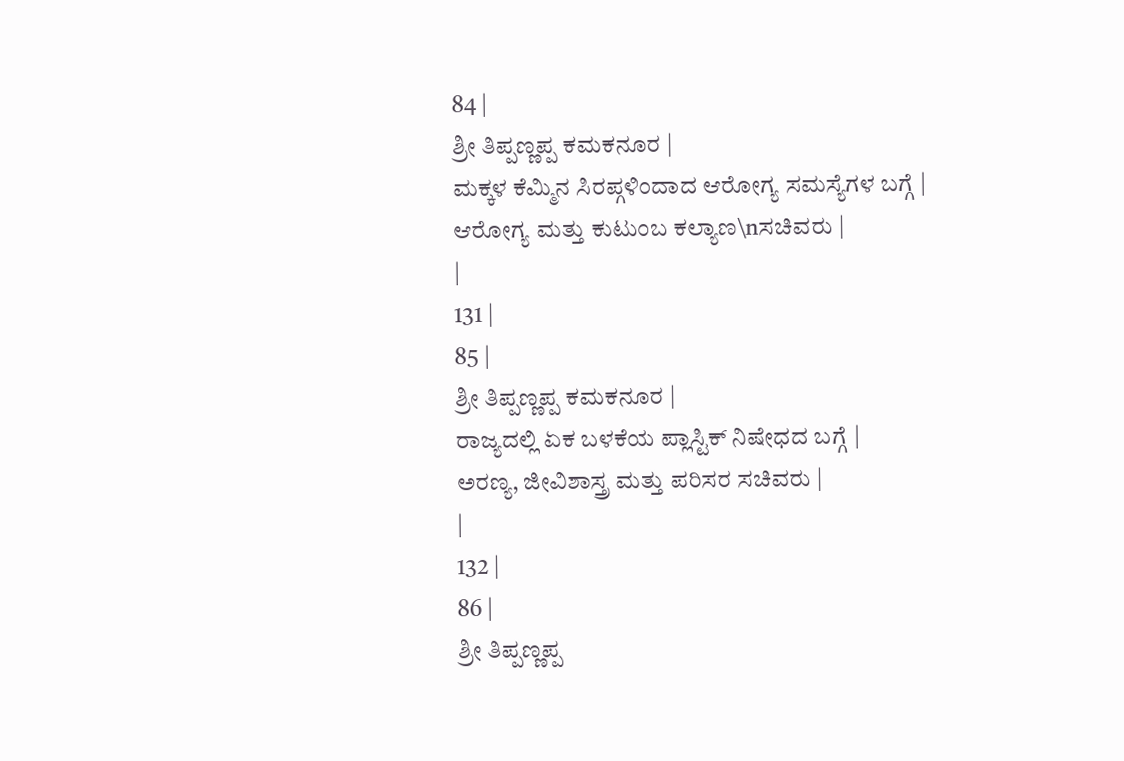84 |
ಶ್ರೀ ತಿಪ್ಪಣ್ಣಪ್ಪ ಕಮಕನೂರ |
ಮಕ್ಕಳ ಕೆಮ್ಮಿನ ಸಿರಪ್ಗಳಿಂದಾದ ಆರೋಗ್ಯ ಸಮಸ್ಯೆಗಳ ಬಗ್ಗೆ |
ಆರೋಗ್ಯ ಮತ್ತು ಕುಟುಂಬ ಕಲ್ಯಾಣ\nಸಚಿವರು |
|
131 |
85 |
ಶ್ರೀ ತಿಪ್ಪಣ್ಣಪ್ಪ ಕಮಕನೂರ |
ರಾಜ್ಯದಲ್ಲಿ ಏಕ ಬಳಕೆಯ ಪ್ಲಾಸ್ಟಿಕ್ ನಿಷೇಧದ ಬಗ್ಗೆ |
ಅರಣ್ಯ, ಜೀವಿಶಾಸ್ತ್ರ ಮತ್ತು ಪರಿಸರ ಸಚಿವರು |
|
132 |
86 |
ಶ್ರೀ ತಿಪ್ಪಣ್ಣಪ್ಪ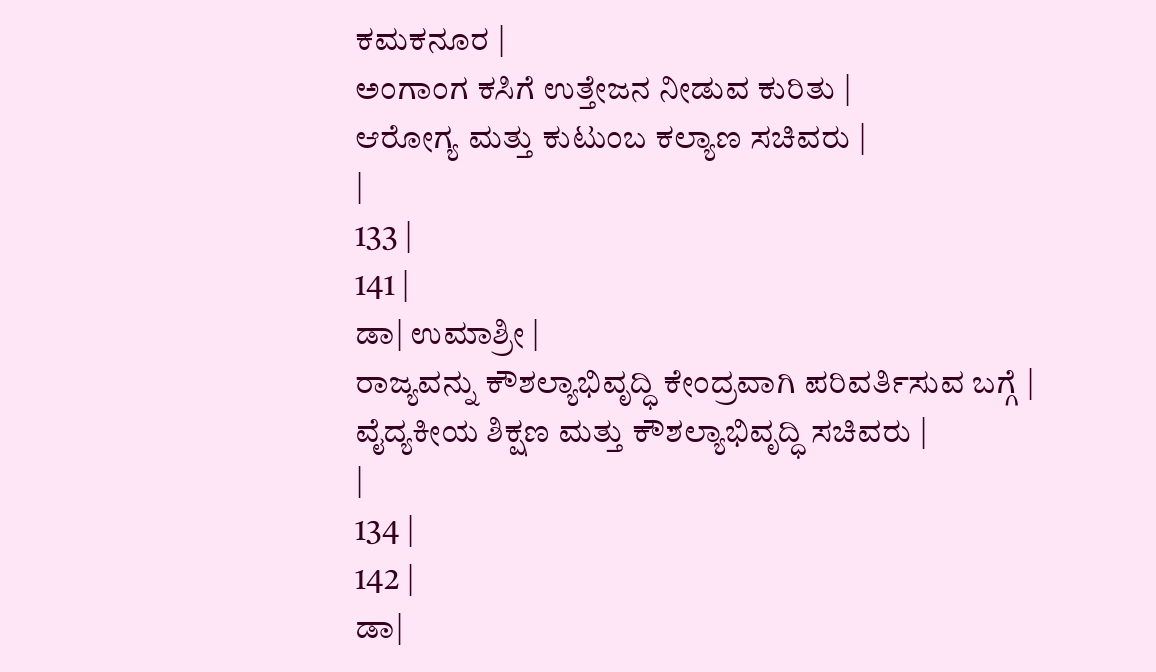ಕಮಕನೂರ |
ಅಂಗಾಂಗ ಕಸಿಗೆ ಉತ್ತೇಜನ ನೀಡುವ ಕುರಿತು |
ಆರೋಗ್ಯ ಮತ್ತು ಕುಟುಂಬ ಕಲ್ಯಾಣ ಸಚಿವರು |
|
133 |
141 |
ಡಾ| ಉಮಾಶ್ರೀ |
ರಾಜ್ಯವನ್ನು ಕೌಶಲ್ಯಾಭಿವೃದ್ಧಿ ಕೇಂದ್ರವಾಗಿ ಪರಿವರ್ತಿಸುವ ಬಗ್ಗೆ |
ವೈದ್ಯಕೀಯ ಶಿಕ್ಷಣ ಮತ್ತು ಕೌಶಲ್ಯಾಭಿವೃದ್ಧಿ ಸಚಿವರು |
|
134 |
142 |
ಡಾ|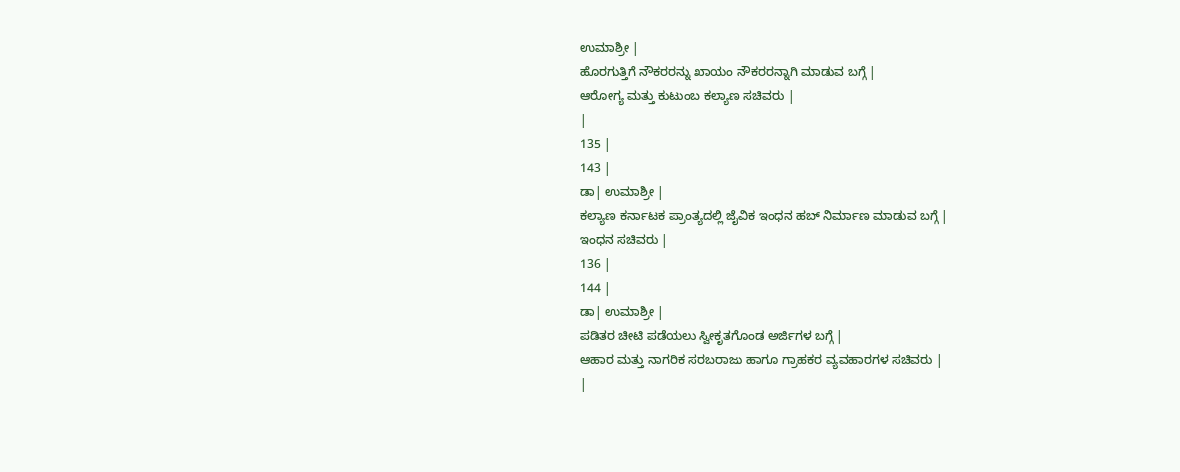ಉಮಾಶ್ರೀ |
ಹೊರಗುತ್ತಿಗೆ ನೌಕರರನ್ನು ಖಾಯಂ ನೌಕರರನ್ನಾಗಿ ಮಾಡುವ ಬಗ್ಗೆ |
ಆರೋಗ್ಯ ಮತ್ತು ಕುಟುಂಬ ಕಲ್ಯಾಣ ಸಚಿವರು |
|
135 |
143 |
ಡಾ| ಉಮಾಶ್ರೀ |
ಕಲ್ಯಾಣ ಕರ್ನಾಟಕ ಪ್ರಾಂತ್ಯದಲ್ಲಿ ಜೈವಿಕ ಇಂಧನ ಹಬ್ ನಿರ್ಮಾಣ ಮಾಡುವ ಬಗ್ಗೆ |
ಇಂಧನ ಸಚಿವರು |
136 |
144 |
ಡಾ| ಉಮಾಶ್ರೀ |
ಪಡಿತರ ಚೀಟಿ ಪಡೆಯಲು ಸ್ವೀಕೃತಗೊಂಡ ಅರ್ಜಿಗಳ ಬಗ್ಗೆ |
ಆಹಾರ ಮತ್ತು ನಾಗರಿಕ ಸರಬರಾಜು ಹಾಗೂ ಗ್ರಾಹಕರ ವ್ಯವಹಾರಗಳ ಸಚಿವರು |
|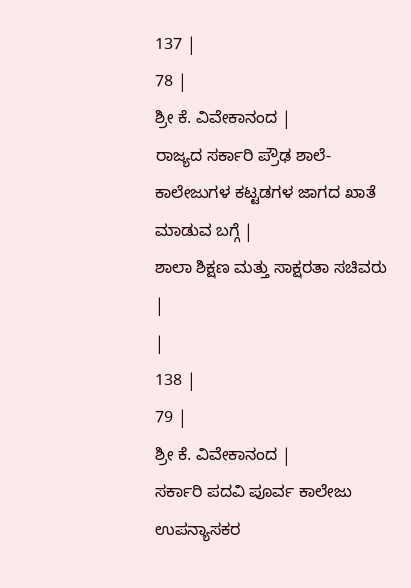137 |
78 |
ಶ್ರೀ ಕೆ. ವಿವೇಕಾನಂದ |
ರಾಜ್ಯದ ಸರ್ಕಾರಿ ಪ್ರೌಢ ಶಾಲೆ-ಕಾಲೇಜುಗಳ ಕಟ್ಟಡಗಳ ಜಾಗದ ಖಾತೆ ಮಾಡುವ ಬಗ್ಗೆ |
ಶಾಲಾ ಶಿಕ್ಷಣ ಮತ್ತು ಸಾಕ್ಷರತಾ ಸಚಿವರು |
|
138 |
79 |
ಶ್ರೀ ಕೆ. ವಿವೇಕಾನಂದ |
ಸರ್ಕಾರಿ ಪದವಿ ಪೂರ್ವ ಕಾಲೇಜು ಉಪನ್ಯಾಸಕರ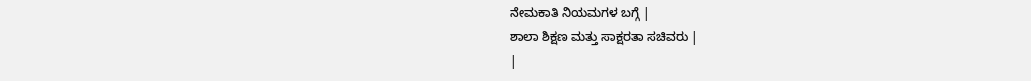ನೇಮಕಾತಿ ನಿಯಮಗಳ ಬಗ್ಗೆ |
ಶಾಲಾ ಶಿಕ್ಷಣ ಮತ್ತು ಸಾಕ್ಷರತಾ ಸಚಿವರು |
|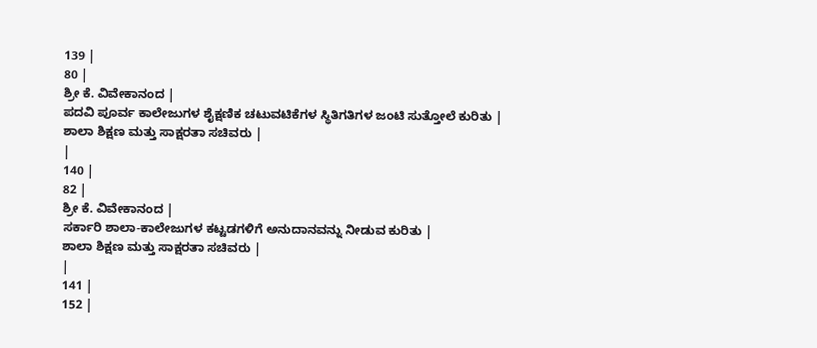139 |
80 |
ಶ್ರೀ ಕೆ. ವಿವೇಕಾನಂದ |
ಪದವಿ ಪೂರ್ವ ಕಾಲೇಜುಗಳ ಶೈಕ್ಷಣಿಕ ಚಟುವಟಿಕೆಗಳ ಸ್ಥಿತಿಗತಿಗಳ ಜಂಟಿ ಸುತ್ತೋಲೆ ಕುರಿತು |
ಶಾಲಾ ಶಿಕ್ಷಣ ಮತ್ತು ಸಾಕ್ಷರತಾ ಸಚಿವರು |
|
140 |
82 |
ಶ್ರೀ ಕೆ. ವಿವೇಕಾನಂದ |
ಸರ್ಕಾರಿ ಶಾಲಾ-ಕಾಲೇಜುಗಳ ಕಟ್ಟಡಗಳಿಗೆ ಅನುದಾನವನ್ನು ನೀಡುವ ಕುರಿತು |
ಶಾಲಾ ಶಿಕ್ಷಣ ಮತ್ತು ಸಾಕ್ಷರತಾ ಸಚಿವರು |
|
141 |
152 |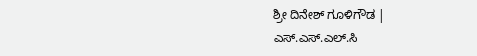ಶ್ರೀ ದಿನೇಶ್ ಗೂಳಿಗೌಡ |
ಎಸ್.ಎಸ್.ಎಲ್.ಸಿ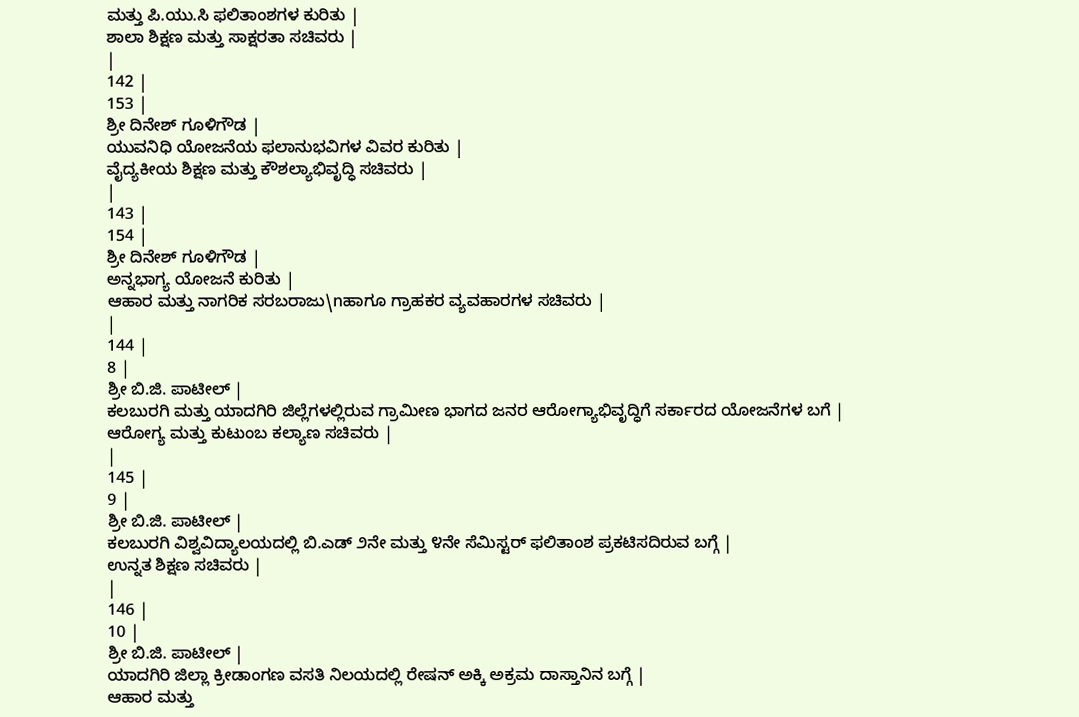ಮತ್ತು ಪಿ.ಯು.ಸಿ ಫಲಿತಾಂಶಗಳ ಕುರಿತು |
ಶಾಲಾ ಶಿಕ್ಷಣ ಮತ್ತು ಸಾಕ್ಷರತಾ ಸಚಿವರು |
|
142 |
153 |
ಶ್ರೀ ದಿನೇಶ್ ಗೂಳಿಗೌಡ |
ಯುವನಿಧಿ ಯೋಜನೆಯ ಫಲಾನುಭವಿಗಳ ವಿವರ ಕುರಿತು |
ವೈದ್ಯಕೀಯ ಶಿಕ್ಷಣ ಮತ್ತು ಕೌಶಲ್ಯಾಭಿವೃದ್ಧಿ ಸಚಿವರು |
|
143 |
154 |
ಶ್ರೀ ದಿನೇಶ್ ಗೂಳಿಗೌಡ |
ಅನ್ನಭಾಗ್ಯ ಯೋಜನೆ ಕುರಿತು |
ಆಹಾರ ಮತ್ತು ನಾಗರಿಕ ಸರಬರಾಜು\nಹಾಗೂ ಗ್ರಾಹಕರ ವ್ಯವಹಾರಗಳ ಸಚಿವರು |
|
144 |
8 |
ಶ್ರೀ ಬಿ.ಜಿ. ಪಾಟೀಲ್ |
ಕಲಬುರಗಿ ಮತ್ತು ಯಾದಗಿರಿ ಜಿಲ್ಲೆಗಳಲ್ಲಿರುವ ಗ್ರಾಮೀಣ ಭಾಗದ ಜನರ ಆರೋಗ್ಯಾಭಿವೃದ್ಧಿಗೆ ಸರ್ಕಾರದ ಯೋಜನೆಗಳ ಬಗೆ |
ಆರೋಗ್ಯ ಮತ್ತು ಕುಟುಂಬ ಕಲ್ಯಾಣ ಸಚಿವರು |
|
145 |
9 |
ಶ್ರೀ ಬಿ.ಜಿ. ಪಾಟೀಲ್ |
ಕಲಬುರಗಿ ವಿಶ್ವವಿದ್ಯಾಲಯದಲ್ಲಿ ಬಿ.ಎಡ್ ೨ನೇ ಮತ್ತು ೪ನೇ ಸೆಮಿಸ್ಟರ್ ಫಲಿತಾಂಶ ಪ್ರಕಟಿಸದಿರುವ ಬಗ್ಗೆ |
ಉನ್ನತ ಶಿಕ್ಷಣ ಸಚಿವರು |
|
146 |
10 |
ಶ್ರೀ ಬಿ.ಜಿ. ಪಾಟೀಲ್ |
ಯಾದಗಿರಿ ಜಿಲ್ಲಾ ಕ್ರೀಡಾಂಗಣ ವಸತಿ ನಿಲಯದಲ್ಲಿ ರೇಷನ್ ಅಕ್ಕಿ ಅಕ್ರಮ ದಾಸ್ತಾನಿನ ಬಗ್ಗೆ |
ಆಹಾರ ಮತ್ತು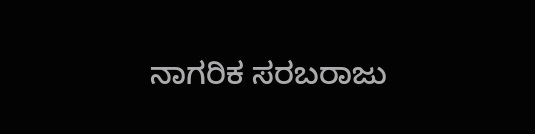ನಾಗರಿಕ ಸರಬರಾಜು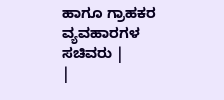ಹಾಗೂ ಗ್ರಾಹಕರ ವ್ಯವಹಾರಗಳ ಸಚಿವರು |
|